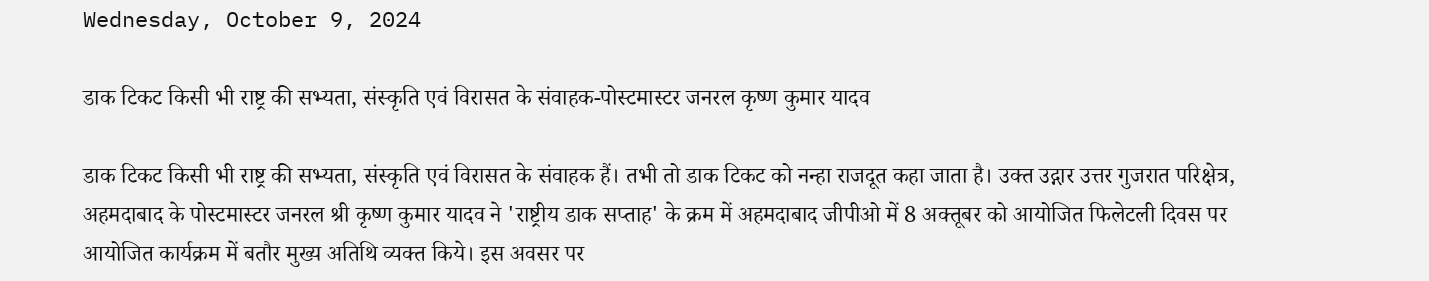Wednesday, October 9, 2024

डाक टिकट किसी भी राष्ट्र की सभ्यता, संस्कृति एवं विरासत के संवाहक-पोस्टमास्टर जनरल कृष्ण कुमार यादव

डाक टिकट किसी भी राष्ट्र की सभ्यता, संस्कृति एवं विरासत के संवाहक हैं। तभी तो डाक टिकट को नन्हा राजदूत कहा जाता है। उक्त उद्गार उत्तर गुजरात परिक्षेत्र, अहमदाबाद के पोस्टमास्टर जनरल श्री कृष्ण कुमार यादव ने 'राष्ट्रीय डाक सप्ताह' के क्रम में अहमदाबाद जीपीओ में 8 अक्तूबर को आयोजित फिलेटली दिवस पर आयोजित कार्यक्रम में बतौर मुख्य अतिथि व्यक्त किये। इस अवसर पर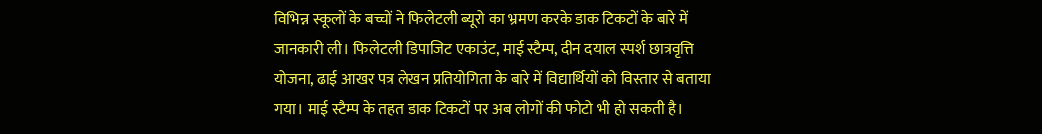विभिन्न स्कूलों के बच्चों ने फिलेटली ब्यूरो का भ्रमण करके डाक टिकटों के बारे में जानकारी ली। फिलेटली डिपाजिट एकाउंट, माई स्टैम्प, दीन दयाल स्पर्श छात्रवृत्ति योजना, ढाई आखर पत्र लेखन प्रतियोगिता के बारे में विद्यार्थियों को विस्तार से बताया गया। माई स्टैम्प के तहत डाक टिकटों पर अब लोगों की फोटो भी हो सकती है।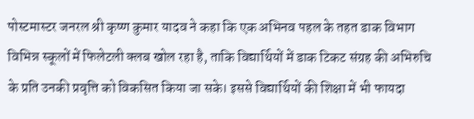पोस्टमास्टर जनरल श्री कृष्ण कुमार यादव ने कहा कि एक अभिनव पहल के तहत डाक विभाग विभिन्न स्कूलों में फिलेटली क्लब खोल रहा है, ताकि विद्यार्थियों में डाक टिकट संग्रह की अभिरुचि के प्रति उनकी प्रवृत्ति को विकसित किया जा सके। इससे विद्यार्थियों की शिक्षा में भी फायदा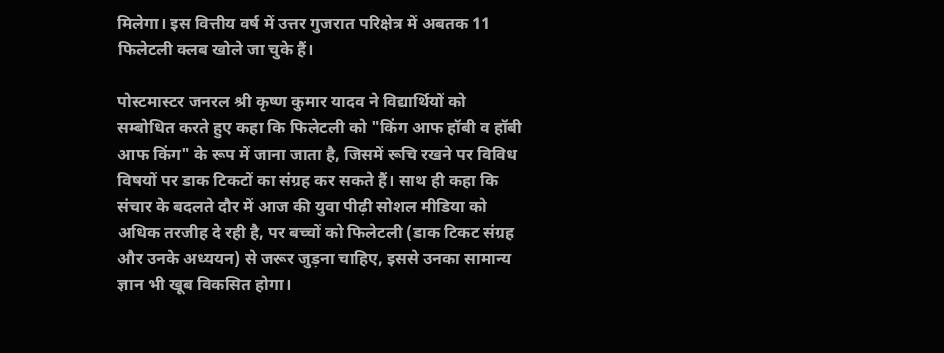मिलेगा। इस वित्तीय वर्ष में उत्तर गुजरात परिक्षेत्र में अबतक 11 फिलेटली क्लब खोले जा चुके हैं।

पोस्टमास्टर जनरल श्री कृष्ण कुमार यादव ने विद्यार्थियों को सम्बोधित करते हुए कहा कि फिलेटली को "किंग आफ हॉबी व हॉबी आफ किंग" के रूप में जाना जाता है, जिसमें रूचि रखने पर विविध विषयों पर डाक टिकटों का संग्रह कर सकते हैं। साथ ही कहा कि संचार के बदलते दौर में आज की युवा पीढ़ी सोशल मीडिया को अधिक तरजीह दे रही है, पर बच्चों को फिलेटली (डाक टिकट संग्रह और उनके अध्ययन) से जरूर जुड़ना चाहिए, इससे उनका सामान्य ज्ञान भी खूब विकसित होगा।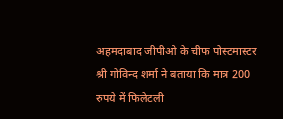अहमदाबाद जीपीओ के चीफ पोस्टमास्टर श्री गोविन्द शर्मा ने बताया कि मात्र 200 रुपये में फिलेटली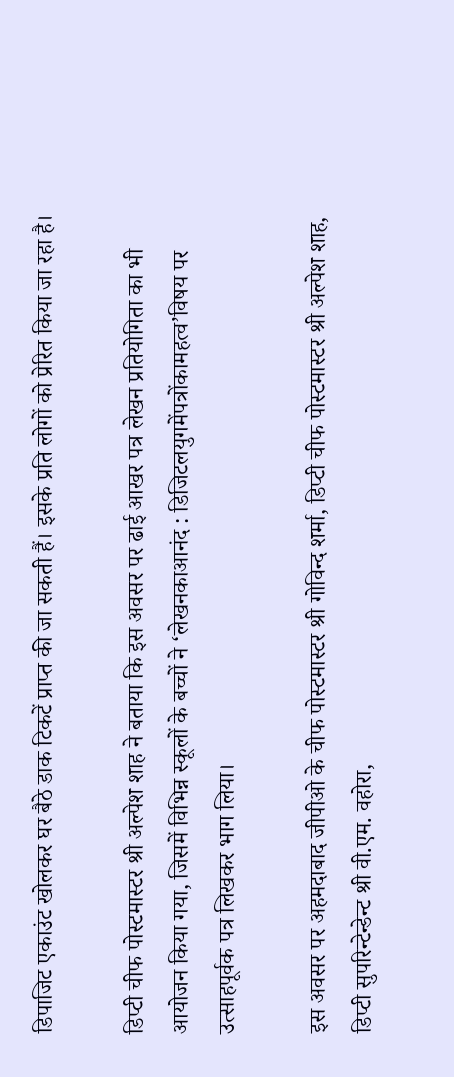डिपाजिट एकाउंट खोलकर घर बैठे डाक टिकटें प्राप्त की जा सकती हैं। इसके प्रति लोगों को प्रेरित किया जा रहा है।

डिप्टी चीफ पोस्टमास्टर श्री अल्पेश शाह ने बताया कि इस अवसर पर ढाई आखर पत्र लेखन प्रतियोगिता का भी आयोजन किया गया, जिसमें विभिन्न स्कूलों के बच्चों ने ‘लेखनकाआनंद : डिजिटलयुगमेंपत्रोंकामहत्व’विषय पर उत्साहपूर्वक पत्र लिखकर भाग लिया।

इस अवसर पर अहमदाबाद जीपीओ के चीफ पोस्टमास्टर श्री गोविन्द शर्मा, डिप्टी चीफ पोस्टमास्टर श्री अल्पेश शाह, डिप्टी सुपरिन्टेन्डेन्ट श्री वी.एम. वहोरा,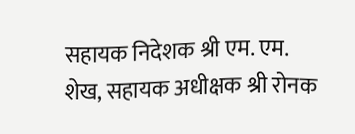सहायक निदेशक श्री एम. एम. शेख, सहायक अधीक्षक श्री रोनक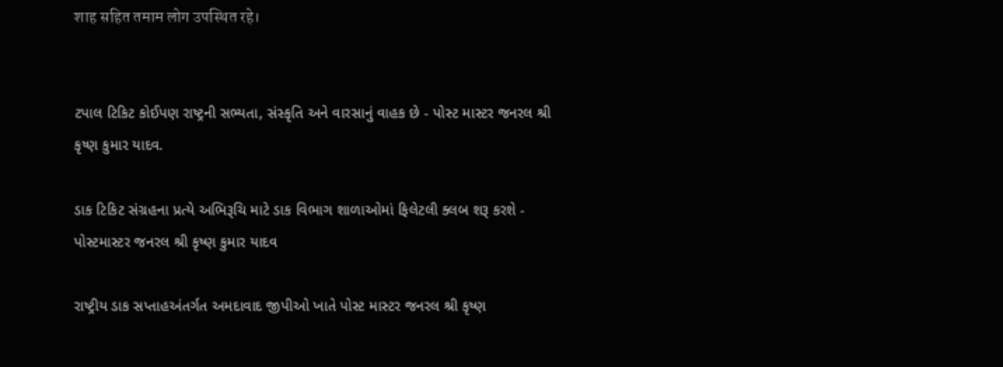शाह सहित तमाम लोग उपस्थित रहे।


ટપાલ ટિકિટ કોઈપણ રાષ્ટ્રની સભ્યતા, સંસ્કૃતિ અને વારસાનું વાહક છે - પોસ્ટ માસ્ટર જનરલ શ્રી કૃષ્ણ કુમાર યાદવ.

ડાક ટિકિટ સંગ્રહના પ્રત્યે અભિરૂચિ માટે ડાક વિભાગ શાળાઓમાં ફિલેટલી ક્લબ શરૂ કરશે - પોસ્ટમાસ્ટર જનરલ શ્રી કૃષ્ણ કુમાર યાદવ

રાષ્ટ્રીય ડાક સપ્તાહઅંતર્ગત અમદાવાદ જીપીઓ ખાતે પોસ્ટ માસ્ટર જનરલ શ્રી કૃષ્ણ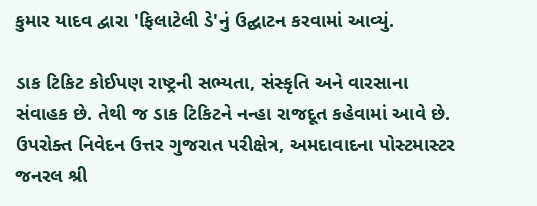કુમાર યાદવ દ્વારા 'ફિલાટેલી ડે'નું ઉદ્ઘાટન કરવામાં આવ્યું.

ડાક ટિકિટ કોઈપણ રાષ્ટ્રની સભ્યતા, સંસ્કૃતિ અને વારસાના સંવાહક છે. તેથી જ ડાક ટિકિટને નન્‍હા રાજદૂત કહેવામાં આવે છે. ઉપરોક્ત નિવેદન ઉત્તર ગુજરાત પરીક્ષેત્ર, અમદાવાદના પોસ્ટમાસ્ટર જનરલ શ્રી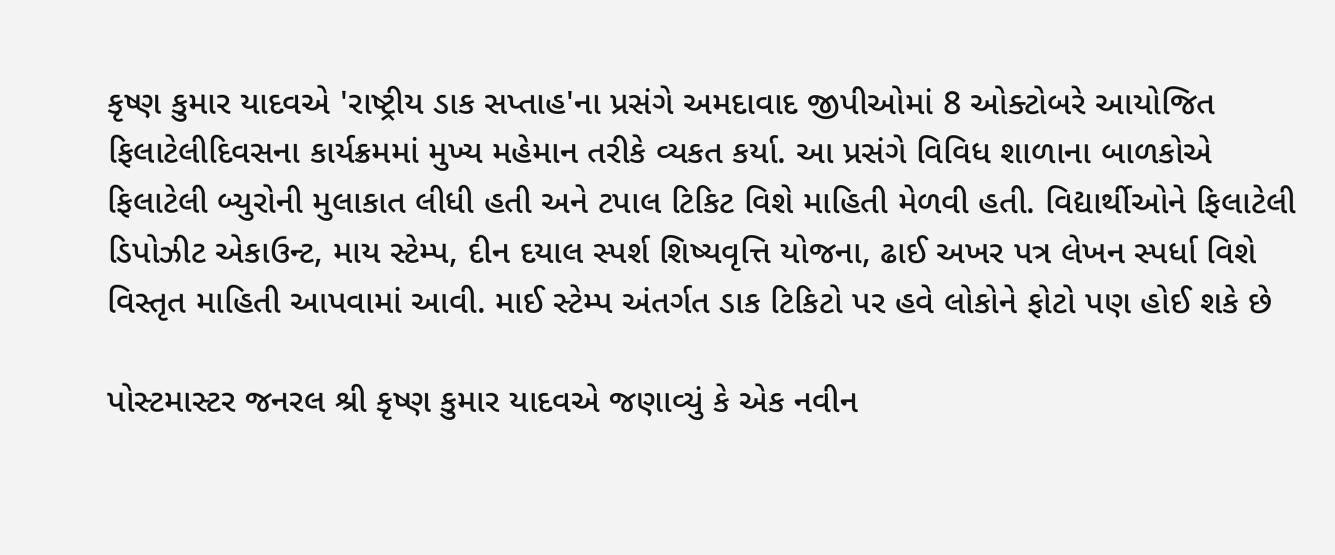કૃષ્ણ કુમાર યાદવએ 'રાષ્ટ્રીય ડાક સપ્તાહ'ના પ્રસંગે અમદાવાદ જીપીઓમાં 8 ઓક્ટોબરે આયોજિત ફિલાટેલીદિવસના કાર્યક્રમમાં મુખ્ય મહેમાન તરીકે વ્યકત કર્યા. આ પ્રસંગે વિવિધ શાળાના બાળકોએ ફિલાટેલી બ્યુરોની મુલાકાત લીધી હતી અને ટપાલ ટિકિટ વિશે માહિતી મેળવી હતી. વિદ્યાર્થીઓને ફિલાટેલી ડિપોઝીટ એકાઉન્ટ, માય સ્ટેમ્પ, દીન દયાલ સ્પર્શ શિષ્યવૃત્તિ યોજના, ઢાઈ અખર પત્ર લેખન સ્પર્ધા વિશે વિસ્તૃત માહિતી આપવામાં આવી. માઈ સ્ટેમ્પ અંતર્ગત ડાક ટિકિટો પર હવે લોકોને ફોટો પણ હોઈ શકે છે

પોસ્ટમાસ્ટર જનરલ શ્રી કૃષ્ણ કુમાર યાદવએ જણાવ્યું કે એક નવીન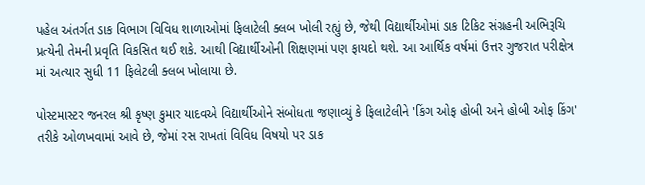પહેલ અંતર્ગત ડાક વિભાગ વિવિધ શાળાઓમાં ફિલાટેલી ક્લબ ખોલી રહ્યું છે, જેથી વિદ્યાર્થીઓમાં ડાક ટિકિટ સંગ્રહની અભિરૂચિ પ્રત્યેની તેમની પ્રવૃતિ વિકસિત થઈ શકે. આથી વિદ્યાર્થીઓની શિક્ષણમાં પણ ફાયદો થશે. આ આર્થિક વર્ષમાં ઉત્તર ગુજરાત પરીક્ષેત્ર માં અત્યાર સુધી 11 ફિલેટલી ક્લબ ખોલાયા છે.

પોસ્ટમાસ્ટર જનરલ શ્રી કૃષ્ણ કુમાર યાદવએ વિદ્યાર્થીઓને સંબોધતા જણાવ્યું કે ફિલાટેલીને 'કિંગ ઓફ હોબી અને હોબી ઓફ કિંગ' તરીકે ઓળખવામાં આવે છે, જેમાં રસ રાખતાં વિવિધ વિષયો પર ડાક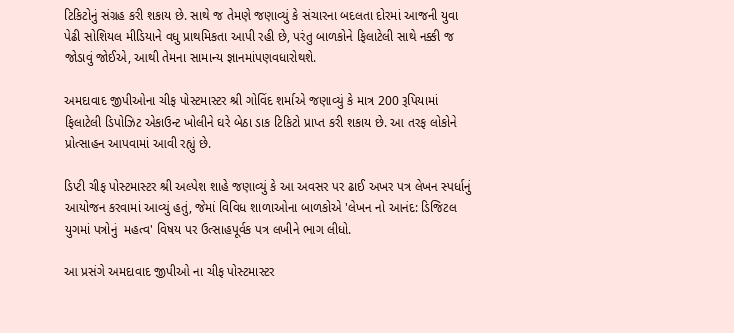ટિકિટોનું સંગ્રહ કરી શકાય છે. સાથે જ તેમણે જણાવ્યું કે સંચારના બદલતા દોરમાં આજની યુવા પેઢી સોશિયલ મીડિયાને વધુ પ્રાથમિકતા આપી રહી છે, પરંતુ બાળકોને ફિલાટેલી સાથે નક્કી જ જોડાવું જોઈએ, આથી તેમના સામાન્ય જ્ઞાનમાંપણવધારોથશે.

અમદાવાદ જીપીઓના ચીફ પોસ્ટમાસ્ટર શ્રી ગોવિંદ શર્માએ જણાવ્યું કે માત્ર 200 રૂપિયામાં ફિલાટેલી ડિપોઝિટ એકાઉન્ટ ખોલીને ઘરે બેઠા ડાક ટિકિટો પ્રાપ્ત કરી શકાય છે. આ તરફ લોકોને પ્રોત્સાહન આપવામાં આવી રહ્યું છે.

ડિપ્ટી ચીફ પોસ્ટમાસ્ટર શ્રી અલ્પેશ શાહે જણાવ્યું કે આ અવસર પર ઢાઈ અખર પત્ર લેખન સ્પર્ધાનું આયોજન કરવામાં આવ્યું હતું, જેમાં વિવિધ શાળાઓના બાળકોએ 'લેખન નો આનંદ: ડિજિટલ યુગમાં પત્રોનું  મહત્વ' વિષય પર ઉત્સાહપૂર્વક પત્ર લખીને ભાગ લીધો.

આ પ્રસંગે અમદાવાદ જીપીઓ ના ચીફ પોસ્ટમાસ્ટર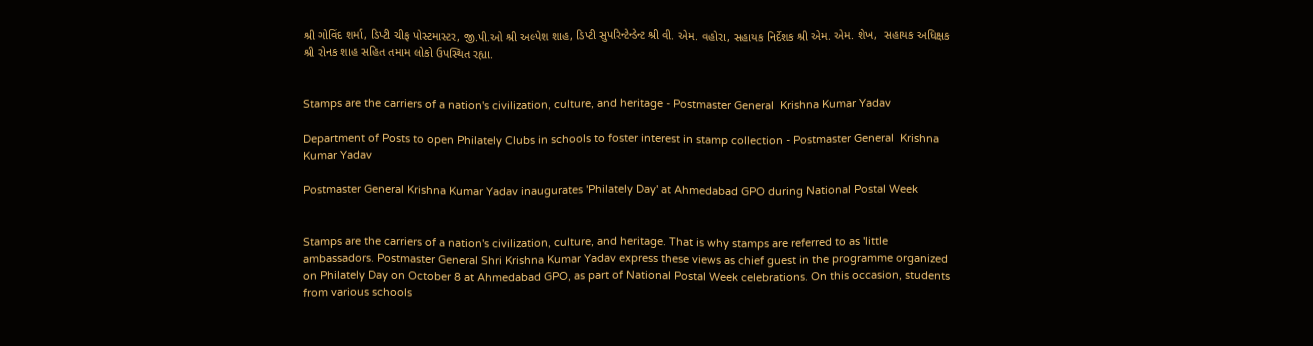શ્રી ગોવિંદ શર્મા, ડિપ્ટી ચીફ પોસ્ટમાસ્ટર, જી.પી.ઓ શ્રી અલ્પેશ શાહ, ડિપ્ટી સુપરિન્ટેન્ડેન્ટ શ્રી વી. એમ. વહોરા, સહાયક નિર્દેશક શ્રી એમ. એમ. શેખ,  સહાયક અધિક્ષક શ્રી રોનક શાહ સહિત તમામ લોકો ઉપસ્થિત રહ્યા.


Stamps are the carriers of a nation's civilization, culture, and heritage - Postmaster General  Krishna Kumar Yadav

Department of Posts to open Philately Clubs in schools to foster interest in stamp collection - Postmaster General  Krishna Kumar Yadav

Postmaster General Krishna Kumar Yadav inaugurates 'Philately Day' at Ahmedabad GPO during National Postal Week


Stamps are the carriers of a nation's civilization, culture, and heritage. That is why stamps are referred to as 'little ambassadors. Postmaster General Shri Krishna Kumar Yadav express these views as chief guest in the programme organized on Philately Day on October 8 at Ahmedabad GPO, as part of National Postal Week celebrations. On this occasion, students from various schools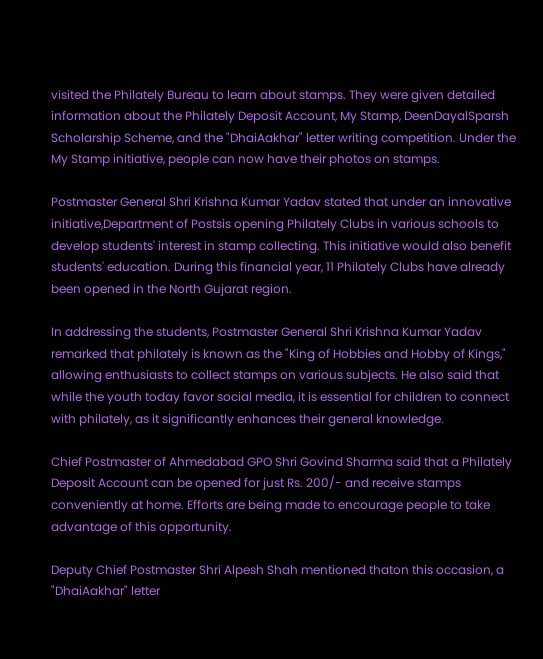visited the Philately Bureau to learn about stamps. They were given detailed information about the Philately Deposit Account, My Stamp, DeenDayalSparsh Scholarship Scheme, and the "DhaiAakhar" letter writing competition. Under the My Stamp initiative, people can now have their photos on stamps.

Postmaster General Shri Krishna Kumar Yadav stated that under an innovative initiative,Department of Postsis opening Philately Clubs in various schools to develop students' interest in stamp collecting. This initiative would also benefit students' education. During this financial year, 11 Philately Clubs have already been opened in the North Gujarat region.

In addressing the students, Postmaster General Shri Krishna Kumar Yadav remarked that philately is known as the "King of Hobbies and Hobby of Kings," allowing enthusiasts to collect stamps on various subjects. He also said that while the youth today favor social media, it is essential for children to connect with philately, as it significantly enhances their general knowledge.

Chief Postmaster of Ahmedabad GPO Shri Govind Sharma said that a Philately Deposit Account can be opened for just Rs. 200/- and receive stamps conveniently at home. Efforts are being made to encourage people to take advantage of this opportunity.

Deputy Chief Postmaster Shri Alpesh Shah mentioned thaton this occasion, a "DhaiAakhar" letter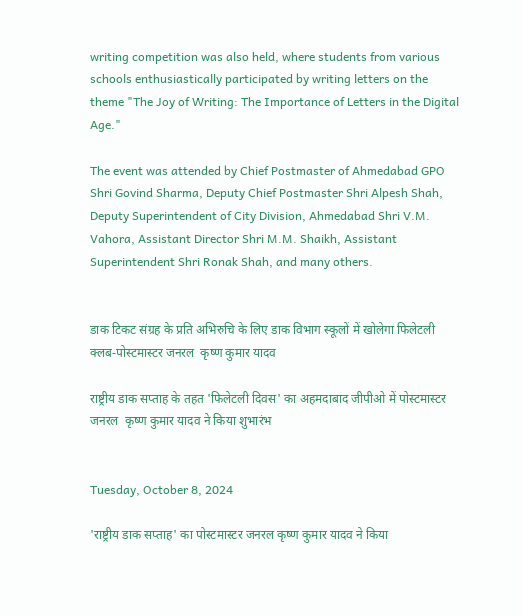writing competition was also held, where students from various schools enthusiastically participated by writing letters on the theme "The Joy of Writing: The Importance of Letters in the Digital Age."

The event was attended by Chief Postmaster of Ahmedabad GPO Shri Govind Sharma, Deputy Chief Postmaster Shri Alpesh Shah, Deputy Superintendent of City Division, Ahmedabad Shri V.M. Vahora, Assistant Director Shri M.M. Shaikh, Assistant Superintendent Shri Ronak Shah, and many others.


डाक टिकट संग्रह के प्रति अभिरुचि के लिए डाक विभाग स्कूलों में खोलेगा फिलेटली क्लब-पोस्टमास्टर जनरल  कृष्ण कुमार यादव

राष्ट्रीय डाक सप्ताह के तहत 'फिलेटली दिवस' का अहमदाबाद जीपीओ में पोस्टमास्टर जनरल  कृष्ण कुमार यादव ने किया शुभारंभ


Tuesday, October 8, 2024

'राष्ट्रीय डाक सप्ताह' का पोस्टमास्टर जनरल कृष्ण कुमार यादव ने किया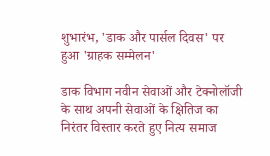शुभारंभ, 'डाक और पार्सल दिवस' पर हुआ 'ग्राहक सम्मेलन'

डाक विभाग नवीन सेवाओं और टेक्नोलॉजी के साथ अपनी सेवाओं के क्षितिज का निरंतर विस्तार करते हुए नित्य समाज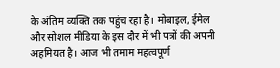के अंतिम व्यक्ति तक पहुंच रहा है। मोबाइल, ईमेल और सोशल मीडिया के इस दौर में भी पत्रों की अपनी अहमियत है। आज भी तमाम महत्वपूर्ण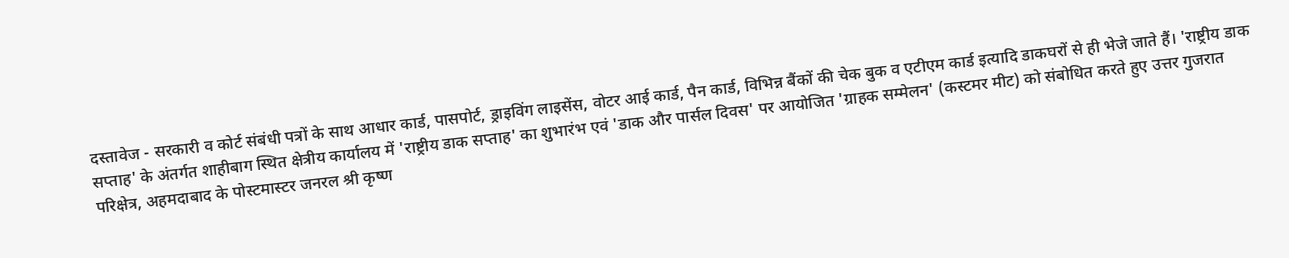दस्तावेज - सरकारी व कोर्ट संबंधी पत्रों के साथ आधार कार्ड, पासपोर्ट, ड्राइविंग लाइसेंस, वोटर आई कार्ड, पैन कार्ड, विभिन्न बैंकों की चेक बुक व एटीएम कार्ड इत्यादि डाकघरों से ही भेजे जाते हैं। 'राष्ट्रीय डाक सप्ताह' के अंतर्गत शाहीबाग स्थित क्षेत्रीय कार्यालय में 'राष्ट्रीय डाक सप्ताह' का शुभारंभ एवं 'डाक और पार्सल दिवस' पर आयोजित 'ग्राहक सम्मेलन' (कस्टमर मीट) को संबोधित करते हुए उत्तर गुजरात परिक्षेत्र, अहमदाबाद के पोस्टमास्टर जनरल श्री कृष्ण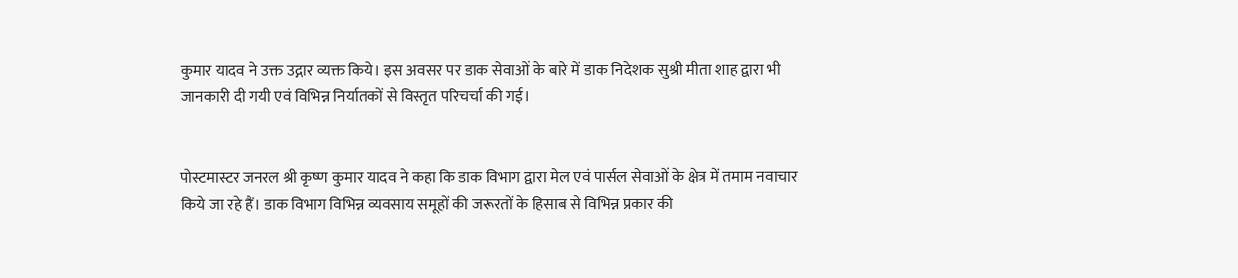कुमार यादव ने उक्त उद्गार व्यक्त किये। इस अवसर पर डाक सेवाओं के बारे में डाक निदेशक सुश्री मीता शाह द्वारा भी जानकारी दी गयी एवं विभिन्न निर्यातकों से विस्तृत परिचर्चा की गई।


पोस्टमास्टर जनरल श्री कृष्ण कुमार यादव ने कहा कि डाक विभाग द्वारा मेल एवं पार्सल सेवाओं के क्षेत्र में तमाम नवाचार किये जा रहे हैं। डाक विभाग विभिन्न व्यवसाय समूहों की जरूरतों के हिसाब से विभिन्न प्रकार की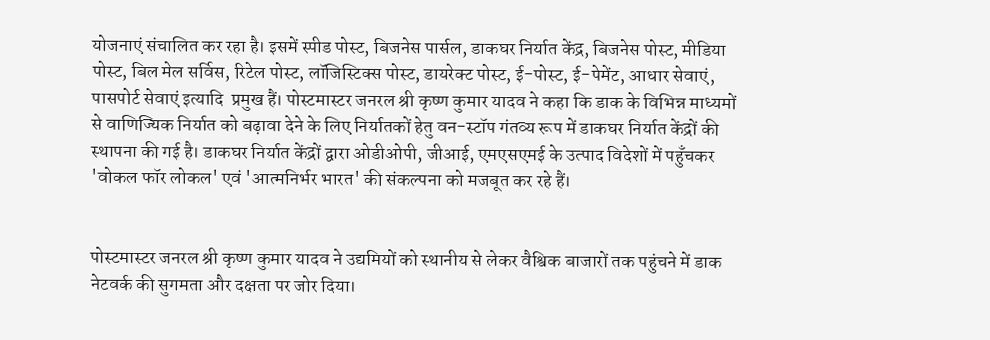योजनाएं संचालित कर रहा है। इसमें स्पीड पोस्ट, बिजनेस पार्सल, डाकघर निर्यात केंद्र, बिजनेस पोस्ट, मीडिया पोस्ट, बिल मेल सर्विस, रिटेल पोस्ट, लॉजिस्टिक्स पोस्ट, डायरेक्ट पोस्ट, ई-पोस्ट, ई-पेमेंट, आधार सेवाएं, पासपोर्ट सेवाएं इत्यादि  प्रमुख हैं। पोस्टमास्टर जनरल श्री कृष्ण कुमार यादव ने कहा कि डाक के विभिन्न माध्यमों से वाणिज्यिक निर्यात को बढ़ावा देने के लिए निर्यातकों हेतु वन-स्टॉप गंतव्य रूप में डाकघर निर्यात केंद्रों की स्थापना की गई है। डाकघर निर्यात केंद्रों द्वारा ओडीओपी, जीआई, एमएसएमई के उत्पाद विदेशों में पहुँचकर 'वोकल फॉर लोकल' एवं 'आत्मनिर्भर भारत' की संकल्पना को मजबूत कर रहे हैं।


पोस्टमास्टर जनरल श्री कृष्ण कुमार यादव ने उद्यमियों को स्थानीय से लेकर वैश्विक बाजारों तक पहुंचने में डाक नेटवर्क की सुगमता और दक्षता पर जोर दिया।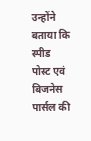उन्होंने बताया कि स्पीड पोस्ट एवं बिजनेस पार्सल की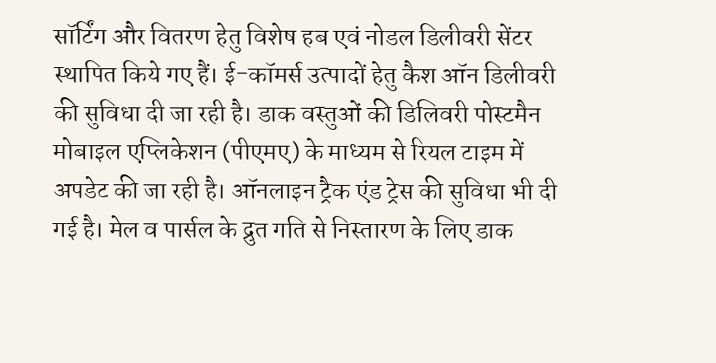सॉर्टिंग और वितरण हेतु विशेष हब एवं नोडल डिलीवरी सेंटर स्थापित किये गए हैं। ई-कॉमर्स उत्पादों हेतु कैश ऑन डिलीवरी की सुविधा दी जा रही है। डाक वस्तुओं की डिलिवरी पोस्टमैन मोबाइल एप्लिकेशन (पीएमए) के माध्यम से रियल टाइम में अपडेट की जा रही है। ऑनलाइन ट्रैक एंड ट्रेस की सुविधा भी दी गई है। मेल व पार्सल के द्रुत गति से निस्तारण के लिए डाक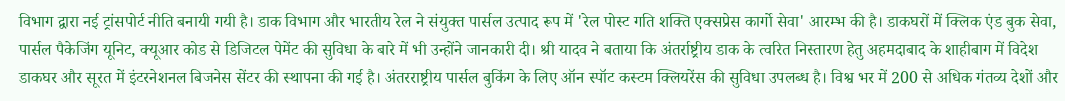विभाग द्वारा नई ट्रांसपोर्ट नीति बनायी गयी है। डाक विभाग और भारतीय रेल ने संयुक्त पार्सल उत्पाद रूप में 'रेल पोस्ट गति शक्ति एक्सप्रेस कार्गो सेवा' आरम्भ की है। डाकघरों में क्लिक एंड बुक सेवा, पार्सल पैकेजिंग यूनिट, क्यूआर कोड से डिजिटल पेमेंट की सुविधा के बारे में भी उन्होंने जानकारी दी। श्री यादव ने बताया कि अंतर्राष्ट्रीय डाक के त्वरित निस्तारण हेतु अहमदाबाद के शाहीबाग में विदेश डाकघर और सूरत में इंटरनेशनल बिजनेस सेंटर की स्थापना की गई है। अंतरराष्ट्रीय पार्सल बुकिंग के लिए ऑन स्पॉट कस्टम क्लियरेंस की सुविधा उपलब्ध है। विश्व भर में 200 से अधिक गंतव्य देशों और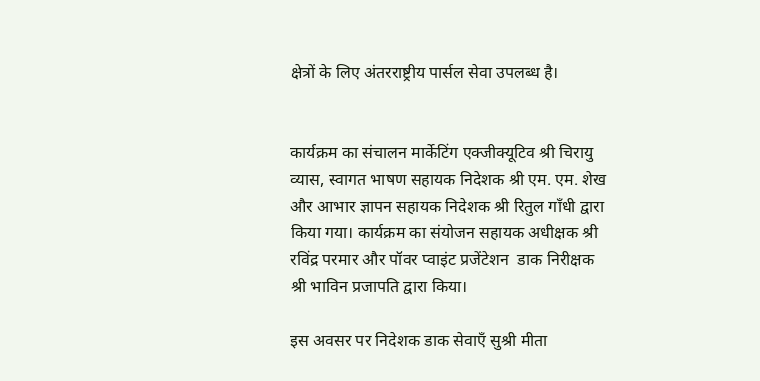क्षेत्रों के लिए अंतरराष्ट्रीय पार्सल सेवा उपलब्ध है।


कार्यक्रम का संचालन मार्केटिंग एक्जीक्यूटिव श्री चिरायु व्यास, स्वागत भाषण सहायक निदेशक श्री एम. एम. शेख और आभार ज्ञापन सहायक निदेशक श्री रितुल गाँधी द्वारा किया गया। कार्यक्रम का संयोजन सहायक अधीक्षक श्री रविंद्र परमार और पॉवर प्वाइंट प्रजेंटेशन  डाक निरीक्षक श्री भाविन प्रजापति द्वारा किया।

इस अवसर पर निदेशक डाक सेवाएँ सुश्री मीता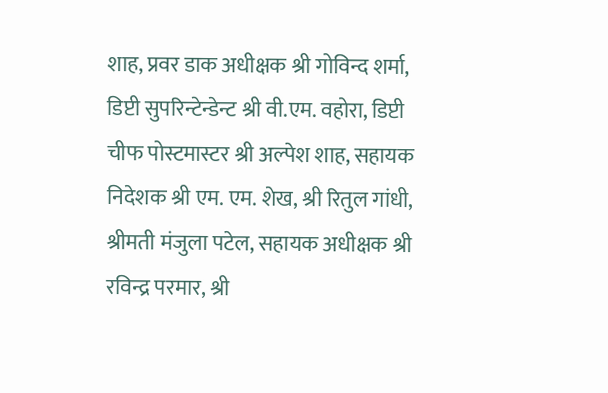शाह, प्रवर डाक अधीक्षक श्री गोविन्द शर्मा,  डिप्टी सुपरिन्टेन्डेन्ट श्री वी.एम. वहोरा, डिप्टी चीफ पोस्टमास्टर श्री अल्पेश शाह, सहायक निदेशक श्री एम. एम. शेख, श्री रितुल गांधी, श्रीमती मंजुला पटेल, सहायक अधीक्षक श्री रविन्द्र परमार, श्री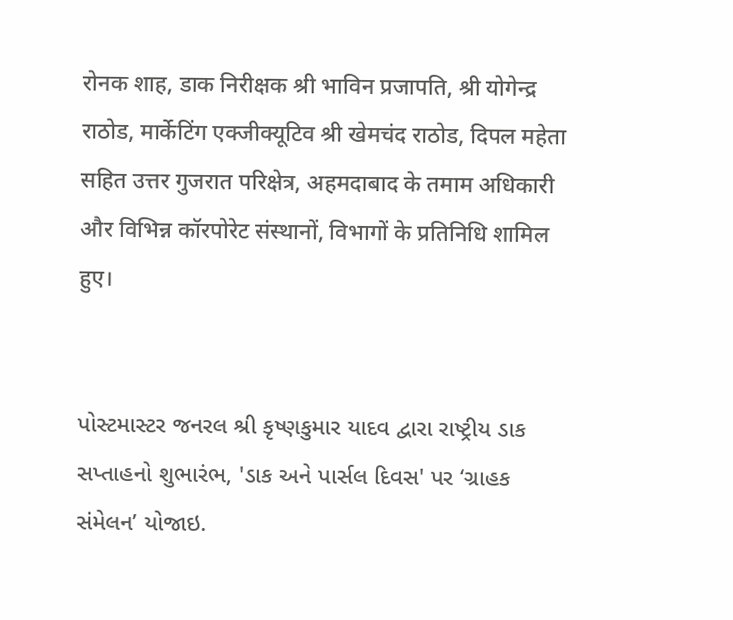रोनक शाह, डाक निरीक्षक श्री भाविन प्रजापति, श्री योगेन्द्र राठोड, मार्केटिंग एक्जीक्यूटिव श्री खेमचंद राठोड, दिपल महेता सहित उत्तर गुजरात परिक्षेत्र, अहमदाबाद के तमाम अधिकारी और विभिन्न कॉरपोरेट संस्थानों, विभागों के प्रतिनिधि शामिल हुए।


પોસ્ટમાસ્ટર જનરલ શ્રી કૃષ્ણકુમાર યાદવ દ્વારા રાષ્ટ્રીય ડાક સપ્તાહનો શુભારંભ, 'ડાક અને પાર્સલ દિવસ' પર ‘ગ્રાહક સંમેલન’ યોજાઇ.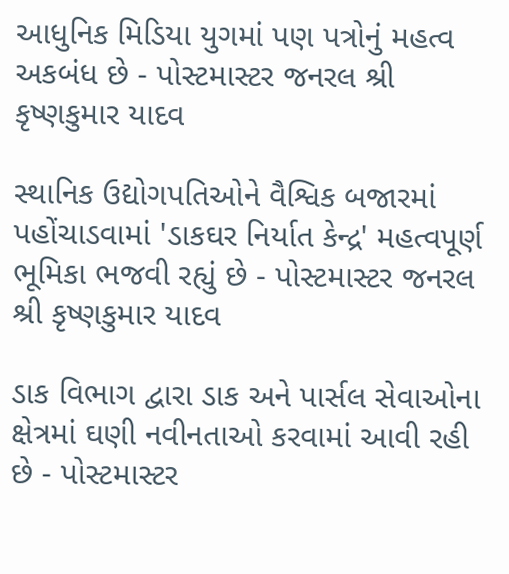આધુનિક મિડિયા યુગમાં પણ પત્રોનું મહત્વ અકબંધ છે - પોસ્ટમાસ્ટર જનરલ શ્રી કૃષ્ણકુમાર યાદવ

સ્થાનિક ઉદ્યોગપતિઓને વૈશ્વિક બજારમાં પહોંચાડવામાં 'ડાકઘર નિર્યાત કેન્દ્ર' મહત્વપૂર્ણ ભૂમિકા ભજવી રહ્યું છે - પોસ્ટમાસ્ટર જનરલ શ્રી કૃષ્ણકુમાર યાદવ

ડાક વિભાગ દ્વારા ડાક અને પાર્સલ સેવાઓના ક્ષેત્રમાં ઘણી નવીનતાઓ કરવામાં આવી રહી છે - પોસ્ટમાસ્ટર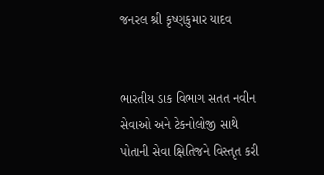જનરલ શ્રી કૃષ્ણકુમાર યાદવ


ભારતીય ડાક વિભાગ સતત નવીન સેવાઓ અને ટેકનોલોજી સાથે પોતાની સેવા ક્ષિતિજને વિસ્તૃત કરી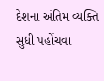દેશના અંતિમ વ્યક્તિ સુધી પહોંચવા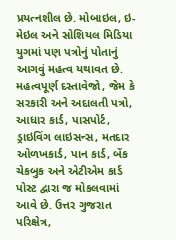પ્રયત્નશીલ છે. મોબાઇલ, ઇ-મેઇલ અને સોશિયલ મિડિયા યુગમાં પણ પત્રોનું પોતાનું આગવું મહત્વ યથાવત છે. મહત્વપૂર્ણ દસ્તાવેજો, જેમ કે સરકારી અને અદાલતી પત્રો, આધાર કાર્ડ, પાસપોર્ટ, ડ્રાઇવિંગ લાઇસન્સ, મતદાર ઓળખકાર્ડ, પાન કાર્ડ, બેંક ચેકબુક અને એટીએમ કાર્ડ પોસ્ટ દ્વારા જ મોકલવામાં આવે છે. ઉત્તર ગુજરાત પરિક્ષેત્ર,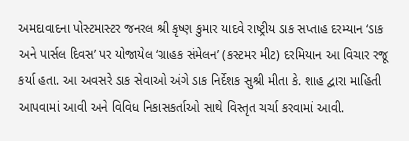અમદાવાદના પોસ્ટમાસ્ટર જનરલ શ્રી કૃષ્ણ કુમાર યાદવે રાષ્ટ્રીય ડાક સપ્તાહ દરમ્યાન ‘ડાક અને પાર્સલ દિવસ’ પર યોજાયેલ ‘ગ્રાહક સંમેલન’ (કસ્ટમર મીટ) દરમિયાન આ વિચાર રજૂ કર્યા હતા. આ અવસરે ડાક સેવાઓ અંગે ડાક નિર્દેશક સુશ્રી મીતા કે. શાહ દ્વારા માહિતી આપવામાં આવી અને વિવિધ નિકાસકર્તાઓ સાથે વિસ્તૃત ચર્ચા કરવામાં આવી.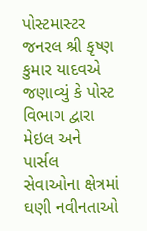પોસ્ટમાસ્ટર જનરલ શ્રી કૃષ્ણ કુમાર યાદવએ જણાવ્યું કે પોસ્ટ વિભાગ દ્વારા મેઇલ અને પાર્સલ સેવાઓના ક્ષેત્રમાં ઘણી નવીનતાઓ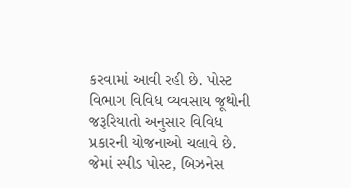કરવામાં આવી રહી છે. પોસ્ટ વિભાગ વિવિધ વ્યવસાય જૂથોની જરૂરિયાતો અનુસાર વિવિધ પ્રકારની યોજનાઓ ચલાવે છે. જેમાં સ્પીડ પોસ્ટ, બિઝનેસ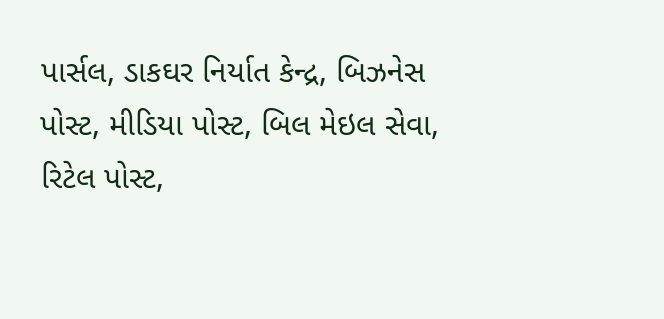પાર્સલ, ડાકઘર નિર્યાત કેન્દ્ર, બિઝનેસ પોસ્ટ, મીડિયા પોસ્ટ, બિલ મેઇલ સેવા, રિટેલ પોસ્ટ,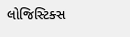લોજિસ્ટિક્સ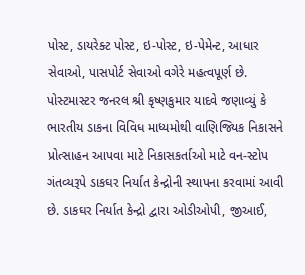પોસ્ટ, ડાયરેક્ટ પોસ્ટ, ઇ-પોસ્ટ, ઇ-પેમેન્ટ, આધાર સેવાઓ, પાસપોર્ટ સેવાઓ વગેરે મહત્વપૂર્ણ છે. પોસ્ટમાસ્ટર જનરલ શ્રી કૃષ્ણકુમાર યાદવે જણાવ્યું કે ભારતીય ડાકના વિવિધ માધ્યમોથી વાણિજ્યિક નિકાસને પ્રોત્સાહન આપવા માટે નિકાસકર્તાઓ માટે વન-સ્ટોપ ગંતવ્યરૂપે ડાકઘર નિર્યાત કેન્દ્રોની સ્થાપના કરવામાં આવી છે. ડાકઘર નિર્યાત કેન્દ્રો દ્વારા ઓડીઓપી, જીઆઈ,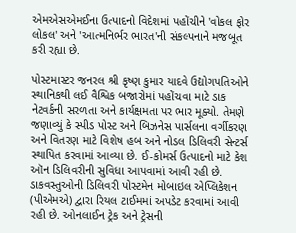એમએસએમઈના ઉત્પાદનો વિદેશમાં પહોંચીને 'વોકલ ફોર લોકલ' અને 'આત્મનિર્ભર ભારત'ની સંકલ્પનાને મજબૂત કરી રહ્યા છે.

પોસ્ટમાસ્ટર જનરલ શ્રી કૃષ્ણ કુમાર યાદવે ઉદ્યોગપતિઓને સ્થાનિકથી લઈ વૈશ્વિક બજારોમાં પહોંચવા માટે ડાક નેટવર્કની સરળતા અને કાર્યક્ષમતા પર ભાર મૂક્યો. તેમણે જણાવ્યું કે સ્પીડ પોસ્ટ અને બિઝનેસ પાર્સલના વર્ગીકરણ અને વિતરણ માટે વિશેષ હબ અને નોડલ ડિલિવરી સેન્ટર્સ સ્થાપિત કરવામાં આવ્યા છે. ઈ-કોમર્સ ઉત્પાદનો માટે કેશ ઑન ડિલિવરીની સુવિધા આપવામાં આવી રહી છે. ડાકવસ્તુઓની ડિલિવરી પોસ્ટમેન મોબાઇલ એપ્લિકેશન (પીએમએ) દ્વારા રિયલ ટાઈમમાં અપડેટ કરવામાં આવી રહી છે. ઓનલાઈન ટ્રેક અને ટ્રેસની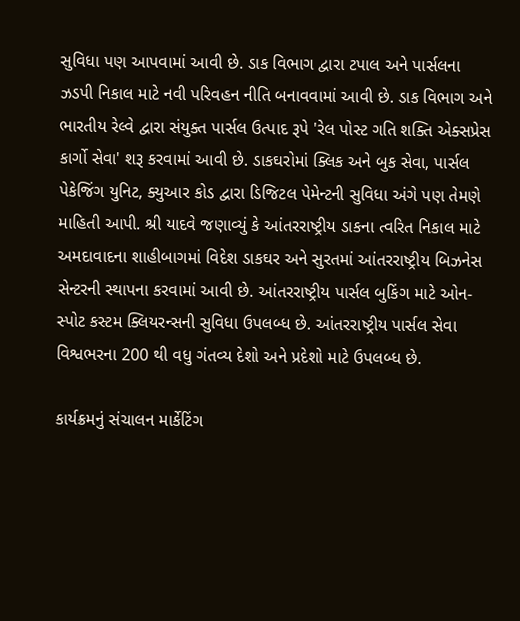સુવિધા પણ આપવામાં આવી છે. ડાક વિભાગ દ્વારા ટપાલ અને પાર્સલના ઝડપી નિકાલ માટે નવી પરિવહન નીતિ બનાવવામાં આવી છે. ડાક વિભાગ અને ભારતીય રેલ્વે દ્વારા સંયુક્ત પાર્સલ ઉત્પાદ રૂપે 'રેલ પોસ્ટ ગતિ શક્તિ એક્સપ્રેસ કાર્ગો સેવા' શરૂ કરવામાં આવી છે. ડાકઘરોમાં ક્લિક અને બુક સેવા, પાર્સલ પેકેજિંગ યુનિટ, ક્યુઆર કોડ દ્વારા ડિજિટલ પેમેન્ટની સુવિધા અંગે પણ તેમણે માહિતી આપી. શ્રી યાદવે જણાવ્યું કે આંતરરાષ્ટ્રીય ડાકના ત્વરિત નિકાલ માટે અમદાવાદના શાહીબાગમાં વિદેશ ડાકઘર અને સુરતમાં આંતરરાષ્ટ્રીય બિઝનેસ સેન્ટરની સ્થાપના કરવામાં આવી છે. આંતરરાષ્ટ્રીય પાર્સલ બુકિંગ માટે ઓન-સ્પોટ કસ્ટમ ક્લિયરન્સની સુવિધા ઉપલબ્ધ છે. આંતરરાષ્ટ્રીય પાર્સલ સેવા વિશ્વભરના 200 થી વધુ ગંતવ્ય દેશો અને પ્રદેશો માટે ઉપલબ્ધ છે.

કાર્યક્રમનું સંચાલન માર્કેટિંગ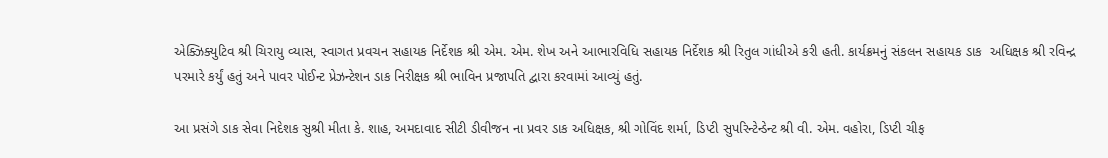એક્ઝિક્યુટિવ શ્રી ચિરાયુ વ્યાસ, સ્વાગત પ્રવચન સહાયક નિર્દેશક શ્રી એમ. એમ. શેખ અને આભારવિધિ સહાયક નિર્દેશક શ્રી રિતુલ ગાંધીએ કરી હતી. કાર્યક્રમનું સંકલન સહાયક ડાક  અધિક્ષક શ્રી રવિન્દ્ર પરમારે કર્યું હતું અને પાવર પોઈન્ટ પ્રેઝન્ટેશન ડાક નિરીક્ષક શ્રી ભાવિન પ્રજાપતિ દ્વારા કરવામાં આવ્યું હતું.

આ પ્રસંગે ડાક સેવા નિદેશક સુશ્રી મીતા કે. શાહ, અમદાવાદ સીટી ડીવીજન ના પ્રવર ડાક અધિક્ષક, શ્રી ગોવિંદ શર્મા, ડિપ્ટી સુપરિન્ટેન્ડેન્ટ શ્રી વી. એમ. વહોરા, ડિપ્ટી ચીફ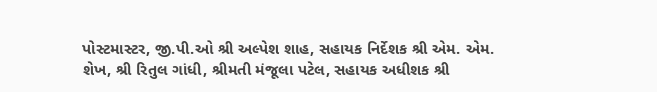પોસ્ટમાસ્ટર, જી.પી.ઓ શ્રી અલ્પેશ શાહ, સહાયક નિર્દેશક શ્રી એમ. એમ. શેખ, શ્રી રિતુલ ગાંધી, શ્રીમતી મંજૂલા પટેલ, સહાયક અધીશક શ્રી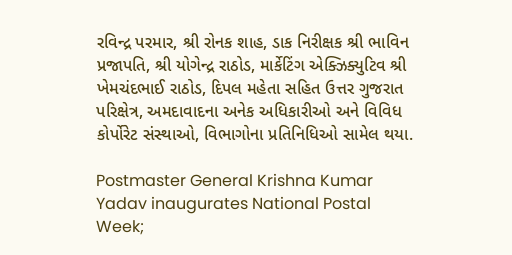રવિન્દ્ર પરમાર, શ્રી રોનક શાહ, ડાક નિરીક્ષક શ્રી ભાવિન પ્રજાપતિ, શ્રી યોગેન્દ્ર રાઠોડ, માર્કેટિંગ એક્ઝિક્યુટિવ શ્રી ખેમચંદભાઈ રાઠોડ, દિપલ મહેતા સહિત ઉત્તર ગુજરાત પરિક્ષેત્ર, અમદાવાદના અનેક અધિકારીઓ અને વિવિધ કોર્પોરેટ સંસ્થાઓ, વિભાગોના પ્રતિનિધિઓ સામેલ થયા.

Postmaster General Krishna Kumar Yadav inaugurates National Postal Week;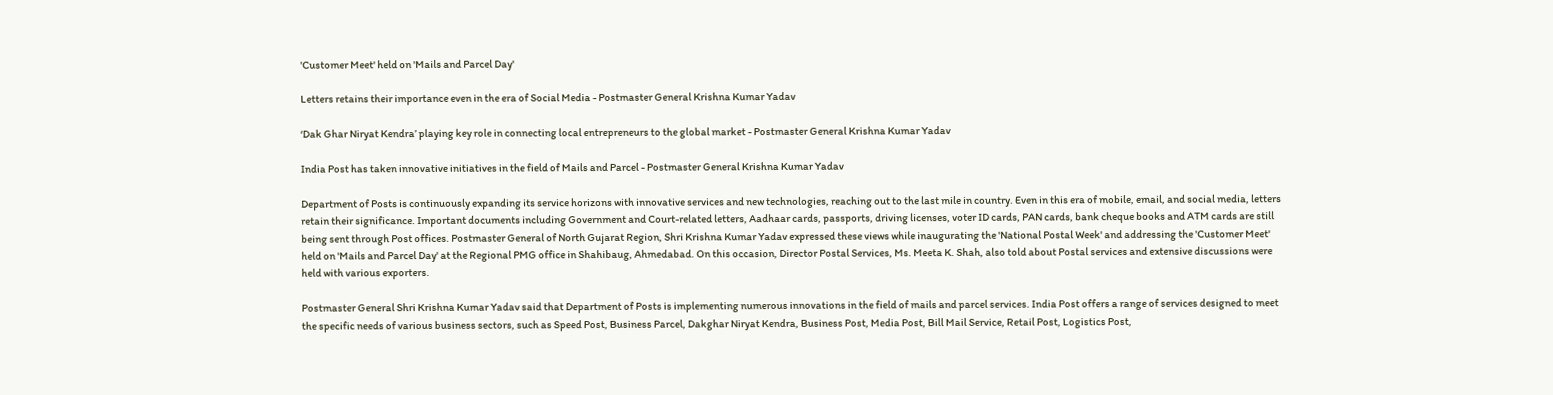'Customer Meet' held on 'Mails and Parcel Day'

Letters retains their importance even in the era of Social Media - Postmaster General Krishna Kumar Yadav

‘Dak Ghar Niryat Kendra’ playing key role in connecting local entrepreneurs to the global market - Postmaster General Krishna Kumar Yadav

India Post has taken innovative initiatives in the field of Mails and Parcel - Postmaster General Krishna Kumar Yadav

Department of Posts is continuously expanding its service horizons with innovative services and new technologies, reaching out to the last mile in country. Even in this era of mobile, email, and social media, letters retain their significance. Important documents including Government and Court-related letters, Aadhaar cards, passports, driving licenses, voter ID cards, PAN cards, bank cheque books and ATM cards are still being sent through Post offices. Postmaster General of North Gujarat Region, Shri Krishna Kumar Yadav expressed these views while inaugurating the 'National Postal Week' and addressing the 'Customer Meet' held on 'Mails and Parcel Day' at the Regional PMG office in Shahibaug, Ahmedabad. On this occasion, Director Postal Services, Ms. Meeta K. Shah, also told about Postal services and extensive discussions were held with various exporters.

Postmaster General Shri Krishna Kumar Yadav said that Department of Posts is implementing numerous innovations in the field of mails and parcel services. India Post offers a range of services designed to meet the specific needs of various business sectors, such as Speed Post, Business Parcel, Dakghar Niryat Kendra, Business Post, Media Post, Bill Mail Service, Retail Post, Logistics Post,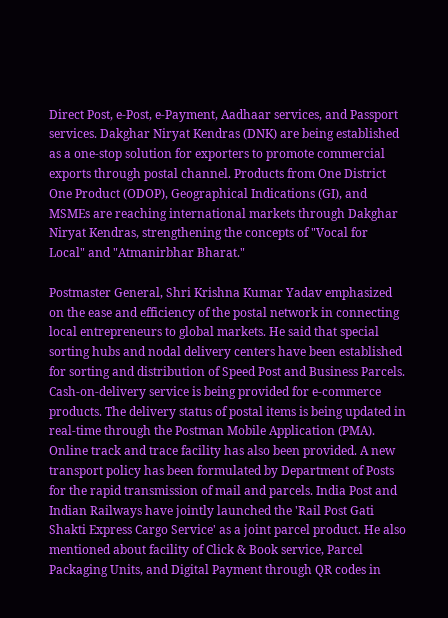Direct Post, e-Post, e-Payment, Aadhaar services, and Passport services. Dakghar Niryat Kendras (DNK) are being established as a one-stop solution for exporters to promote commercial exports through postal channel. Products from One District One Product (ODOP), Geographical Indications (GI), and MSMEs are reaching international markets through Dakghar Niryat Kendras, strengthening the concepts of "Vocal for Local" and "Atmanirbhar Bharat."

Postmaster General, Shri Krishna Kumar Yadav emphasized on the ease and efficiency of the postal network in connecting local entrepreneurs to global markets. He said that special sorting hubs and nodal delivery centers have been established for sorting and distribution of Speed Post and Business Parcels. Cash-on-delivery service is being provided for e-commerce products. The delivery status of postal items is being updated in real-time through the Postman Mobile Application (PMA). Online track and trace facility has also been provided. A new transport policy has been formulated by Department of Posts for the rapid transmission of mail and parcels. India Post and Indian Railways have jointly launched the 'Rail Post Gati Shakti Express Cargo Service' as a joint parcel product. He also mentioned about facility of Click & Book service, Parcel Packaging Units, and Digital Payment through QR codes in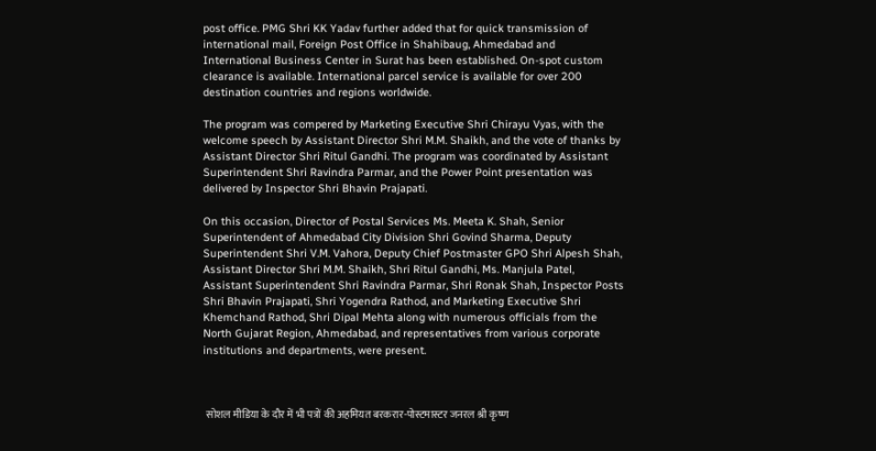post office. PMG Shri KK Yadav further added that for quick transmission of international mail, Foreign Post Office in Shahibaug, Ahmedabad and International Business Center in Surat has been established. On-spot custom clearance is available. International parcel service is available for over 200 destination countries and regions worldwide.

The program was compered by Marketing Executive Shri Chirayu Vyas, with the welcome speech by Assistant Director Shri M.M. Shaikh, and the vote of thanks by Assistant Director Shri Ritul Gandhi. The program was coordinated by Assistant Superintendent Shri Ravindra Parmar, and the Power Point presentation was delivered by Inspector Shri Bhavin Prajapati.

On this occasion, Director of Postal Services Ms. Meeta K. Shah, Senior Superintendent of Ahmedabad City Division Shri Govind Sharma, Deputy Superintendent Shri V.M. Vahora, Deputy Chief Postmaster GPO Shri Alpesh Shah, Assistant Director Shri M.M. Shaikh, Shri Ritul Gandhi, Ms. Manjula Patel, Assistant Superintendent Shri Ravindra Parmar, Shri Ronak Shah, Inspector Posts Shri Bhavin Prajapati, Shri Yogendra Rathod, and Marketing Executive Shri Khemchand Rathod, Shri Dipal Mehta along with numerous officials from the North Gujarat Region, Ahmedabad, and representatives from various corporate institutions and departments, were present.



 सोशल मीडिया के दौर में भी पत्रों की अहमियत बरकरार-पोस्टमास्टर जनरल श्री कृष्ण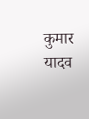कुमार यादव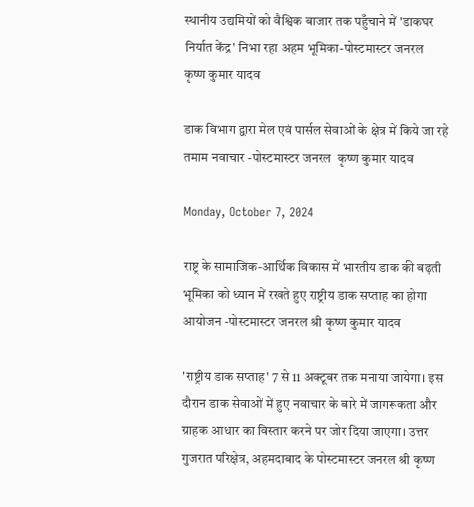स्थानीय उद्यमियों को वैश्विक बाजार तक पहुँचाने में 'डाकघर निर्यात केंद्र' निभा रहा अहम भूमिका-पोस्टमास्टर जनरल  कृष्ण कुमार यादव

डाक विभाग द्वारा मेल एवं पार्सल सेवाओं के क्षेत्र में किये जा रहे तमाम नवाचार -पोस्टमास्टर जनरल  कृष्ण कुमार यादव

Monday, October 7, 2024

राष्ट्र के सामाजिक-आर्थिक विकास में भारतीय डाक की बढ़ती भूमिका को ध्यान में रखते हुए राष्ट्रीय डाक सप्ताह का होगा आयोजन -पोस्टमास्टर जनरल श्री कृष्ण कुमार यादव

'राष्ट्रीय डाक सप्ताह' 7 से 11 अक्टूबर तक मनाया जायेगा। इस दौरान डाक सेवाओं में हुए नवाचार के बारे में जागरूकता और ग्राहक आधार का विस्तार करने पर जोर दिया जाएगा। उत्तर गुजरात परिक्षेत्र, अहमदाबाद के पोस्टमास्टर जनरल श्री कृष्ण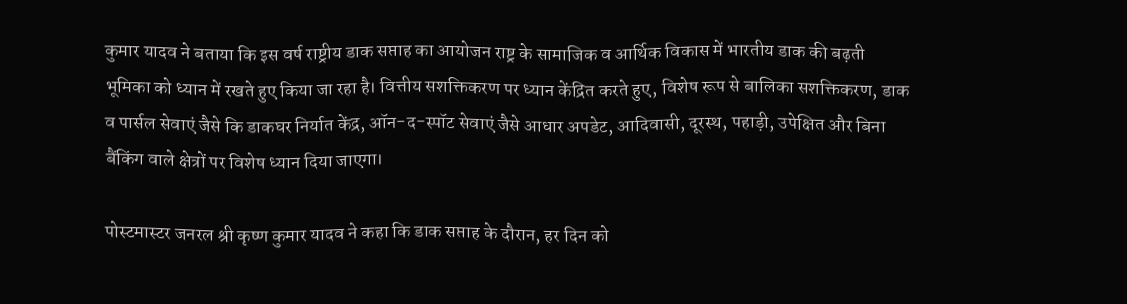कुमार यादव ने बताया कि इस वर्ष राष्ट्रीय डाक सप्ताह का आयोजन राष्ट्र के सामाजिक व आर्थिक विकास में भारतीय डाक की बढ़ती भूमिका को ध्यान में रखते हुए किया जा रहा है। वित्तीय सशक्तिकरण पर ध्यान केंद्रित करते हुए, विशेष रूप से बालिका सशक्तिकरण, डाक व पार्सल सेवाएं जैसे कि डाकघर निर्यात केंद्र, ऑन-द-स्पॉट सेवाएं जैसे आधार अपडेट, आदिवासी, दूरस्थ, पहाड़ी, उपेक्षित और बिना बैंकिंग वाले क्षेत्रों पर विशेष ध्यान दिया जाएगा।

पोस्टमास्टर जनरल श्री कृष्ण कुमार यादव ने कहा कि डाक सप्ताह के दौरान, हर दिन को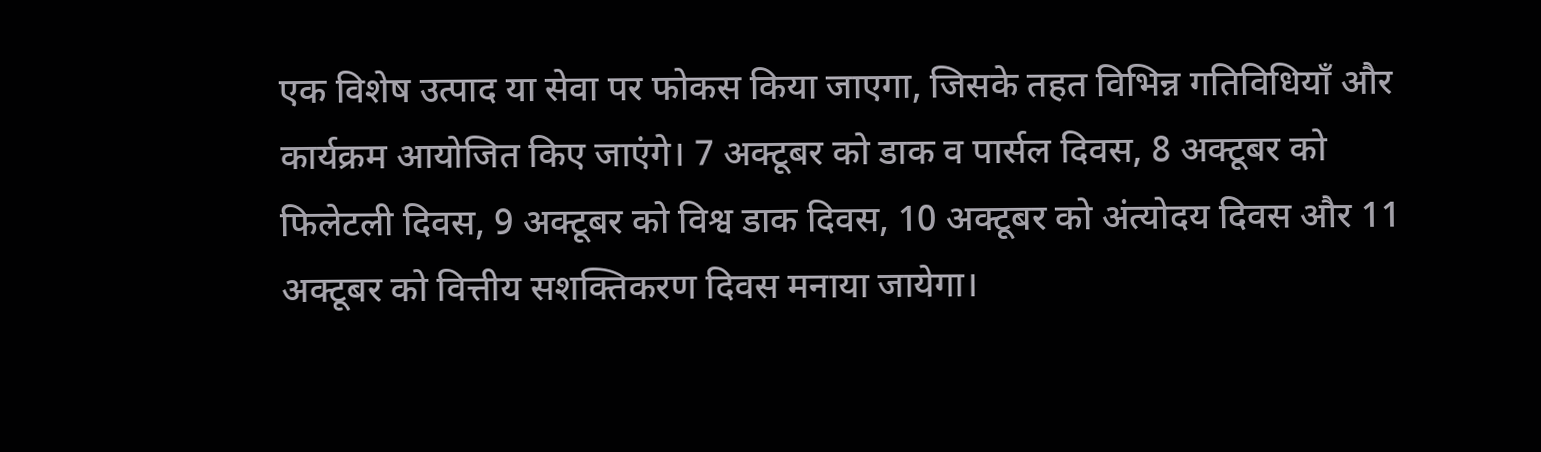एक विशेष उत्पाद या सेवा पर फोकस किया जाएगा, जिसके तहत विभिन्न गतिविधियाँ और कार्यक्रम आयोजित किए जाएंगे। 7 अक्टूबर को डाक व पार्सल दिवस, 8 अक्टूबर को फिलेटली दिवस, 9 अक्टूबर को विश्व डाक दिवस, 10 अक्टूबर को अंत्योदय दिवस और 11 अक्टूबर को वित्तीय सशक्तिकरण दिवस मनाया जायेगा।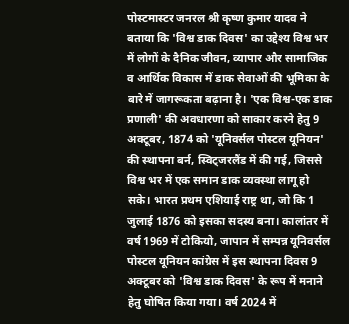पोस्टमास्टर जनरल श्री कृष्ण कुमार यादव ने बताया कि 'विश्व डाक दिवस' का उद्देश्य विश्व भर में लोगों के दैनिक जीवन, व्यापार और सामाजिक व आर्थिक विकास में डाक सेवाओं की भूमिका के बारे में जागरूकता बढ़ाना है। 'एक विश्व-एक डाक प्रणाली' की अवधारणा को साकार करने हेतु 9 अक्टूबर, 1874 को 'यूनिवर्सल पोस्टल यूनियन' की स्थापना बर्न, स्विट्जरलैंड में की गई, जिससे विश्व भर में एक समान डाक व्यवस्था लागू हो सके। भारत प्रथम एशियाई राष्ट्र था, जो कि 1 जुलाई 1876 को इसका सदस्य बना। कालांतर में वर्ष 1969 में टोकियो, जापान में सम्पन्न यूनिवर्सल पोस्टल यूनियन कांग्रेस में इस स्थापना दिवस 9 अक्टूबर को 'विश्व डाक दिवस' के रूप में मनाने हेतु घोषित किया गया। वर्ष 2024 में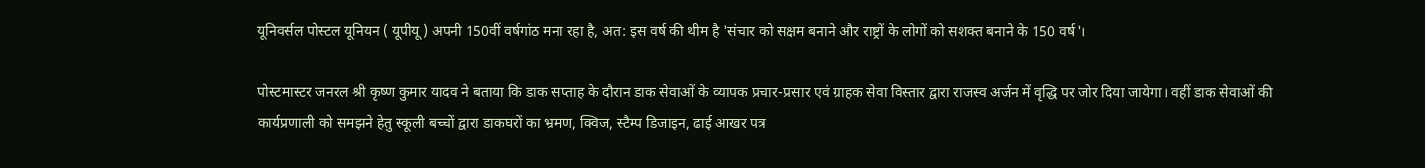यूनिवर्सल पोस्टल यूनियन ( यूपीयू ) अपनी 150वीं वर्षगांठ मना रहा है, अत: इस वर्ष की थीम है 'संचार को सक्षम बनाने और राष्ट्रों के लोगों को सशक्त बनाने के 150 वर्ष'।

पोस्टमास्टर जनरल श्री कृष्ण कुमार यादव ने बताया कि डाक सप्ताह के दौरान डाक सेवाओं के व्यापक प्रचार-प्रसार एवं ग्राहक सेवा विस्तार द्वारा राजस्व अर्जन में वृद्धि पर जोर दिया जायेगा। वहीं डाक सेवाओं की कार्यप्रणाली को समझने हेतु स्कूली बच्चों द्वारा डाकघरों का भ्रमण, क्विज, स्टैम्प डिजाइन, ढाई आखर पत्र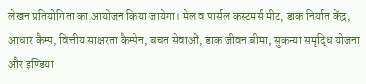लेखन प्रतियोगिता का आयोजन किया जायेगा। मेल व पार्सल कस्टमर्स मीट, डाक निर्यात केंद्र, आधार कैम्प, वित्तीय साक्षरता कैम्पेन, बचत सेवाओं, डाक जीवन बीमा, सुकन्या समृद्धि योजना और इण्डिया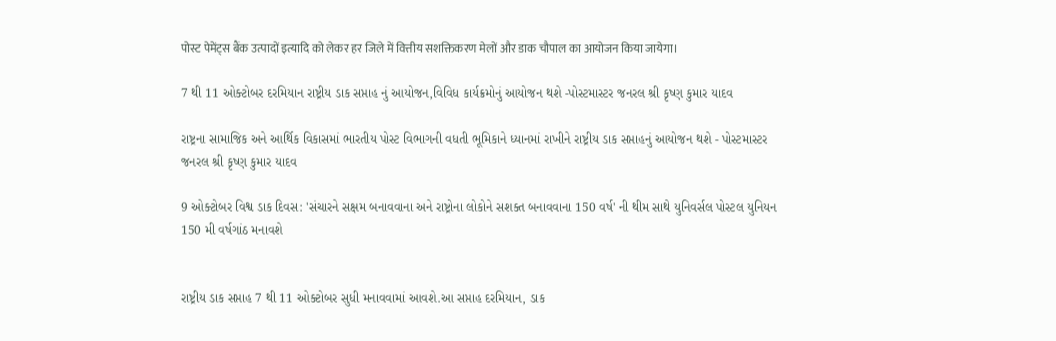पोस्ट पेमेंट्स बैंक उत्पादों इत्यादि को लेकर हर जिले में वित्तीय सशक्तिकरण मेलों और डाक चौपाल का आयोजन किया जायेगा।

7 થી 11 ઓક્ટોબર દરમિયાન રાષ્ટ્રીય ડાક સપ્તાહ નું આયોજન,વિવિધ કાર્યક્રમોનું આયોજન થશે -પોસ્ટમાસ્ટર જનરલ શ્રી કૃષ્ણ કુમાર યાદવ

રાષ્ટ્રના સામાજિક અને આર્થિક વિકાસમાં ભારતીય પોસ્ટ વિભાગની વધતી ભૂમિકાને ધ્યાનમાં રાખીને રાષ્ટ્રીય ડાક સપ્તાહનું આયોજન થશે - પોસ્ટમાસ્ટર જનરલ શ્રી કૃષ્ણ કુમાર યાદવ

9 ઓક્ટોબર વિશ્વ ડાક દિવસ: 'સંચારને સક્ષમ બનાવવાના અને રાષ્ટ્રોના લોકોને સશક્ત બનાવવાના 150 વર્ષ' ની થીમ સાથે યુનિવર્સલ પોસ્ટલ યુનિયન 150 મી વર્ષગાંઠ મનાવશે


રાષ્ટ્રીય ડાક સપ્તાહ 7 થી 11 ઓક્ટોબર સુધી મનાવવામાં આવશે.આ સપ્તાહ દરમિયાન, ડાક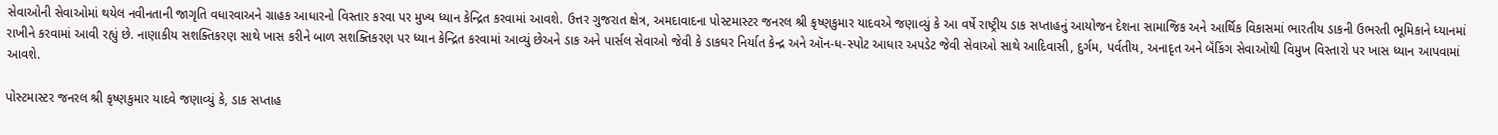સેવાઓની સેવાઓમાં થયેલ નવીનતાની જાગૃતિ વધારવાઅને ગ્રાહક આધારનો વિસ્તાર કરવા પર મુખ્ય ધ્યાન કેન્દ્રિત કરવામાં આવશે. ઉત્તર ગુજરાત ક્ષેત્ર, અમદાવાદના પોસ્ટમાસ્ટર જનરલ શ્રી કૃષ્ણકુમાર યાદવએ જણાવ્યું કે આ વર્ષે રાષ્ટ્રીય ડાક સપ્તાહનું આયોજન દેશના સામાજિક અને આર્થિક વિકાસમાં ભારતીય ડાકની ઉભરતી ભૂમિકાને ધ્યાનમાં રાખીને કરવામાં આવી રહ્યું છે. નાણાકીય સશક્તિકરણ સાથે ખાસ કરીને બાળ સશક્તિકરણ પર ધ્યાન કેન્દ્રિત કરવામાં આવ્યું છેઅને ડાક અને પાર્સલ સેવાઓ જેવી કે ડાકઘર નિર્યાત કેન્દ્ર અને ઑન-ધ-સ્પોટ આધાર અપડેટ જેવી સેવાઓ સાથે આદિવાસી, દુર્ગમ, પર્વતીય, અનાદૃત અને બૅંકિંગ સેવાઓથી વિમુખ વિસ્તારો પર ખાસ ધ્યાન આપવામાં આવશે.

પોસ્ટમાસ્ટર જનરલ શ્રી કૃષ્ણકુમાર યાદવે જણાવ્યું કે, ડાક સપ્તાહ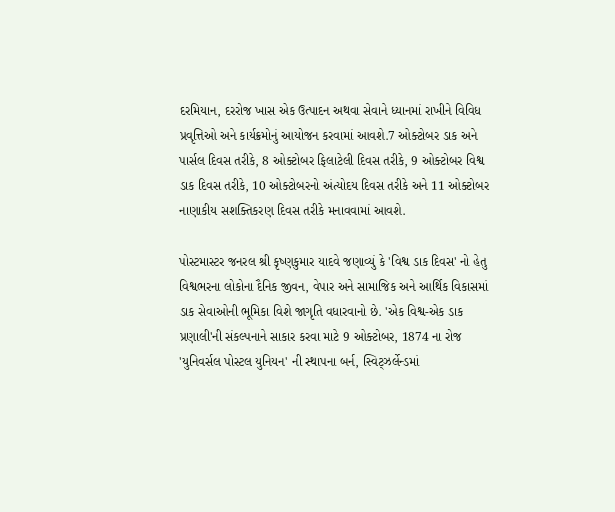દરમિયાન, દરરોજ ખાસ એક ઉત્પાદન અથવા સેવાને ધ્યાનમાં રાખીને વિવિધ પ્રવૃત્તિઓ અને કાર્યક્રમોનું આયોજન કરવામાં આવશે.7 ઓક્ટોબર ડાક અને પાર્સલ દિવસ તરીકે, 8 ઓક્ટોબર ફિલાટેલી દિવસ તરીકે, 9 ઓક્ટોબર વિશ્વ ડાક દિવસ તરીકે, 10 ઓક્ટોબરનો અંત્યોદય દિવસ તરીકે અને 11 ઓક્ટોબર નાણાકીય સશક્તિકરણ દિવસ તરીકે મનાવવામાં આવશે.

પોસ્ટમાસ્ટર જનરલ શ્રી કૃષ્ણકુમાર યાદવે જણાવ્યું કે 'વિશ્વ ડાક દિવસ' નો હેતુ વિશ્વભરના લોકોના દૈનિક જીવન, વેપાર અને સામાજિક અને આર્થિક વિકાસમાં ડાક સેવાઓની ભૂમિકા વિશે જાગૃતિ વધારવાનો છે. 'એક વિશ્વ-એક ડાક પ્રણાલી'ની સંકલ્પનાને સાકાર કરવા માટે 9 ઓક્ટોબર, 1874 ના રોજ 'યુનિવર્સલ પોસ્ટલ યુનિયન' ની સ્થાપના બર્ન, સ્વિટ્ઝર્લેન્ડમાં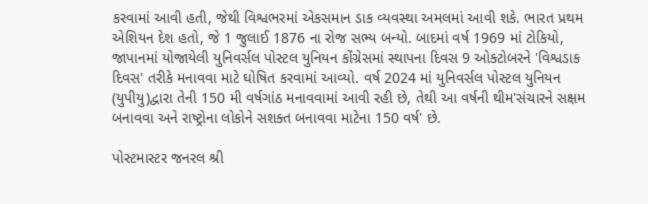કરવામાં આવી હતી, જેથી વિશ્વભરમાં એકસમાન ડાક વ્યવસ્થા અમલમાં આવી શકે. ભારત પ્રથમ એશિયન દેશ હતો, જે 1 જુલાઈ 1876 ના રોજ સભ્ય બન્યો. બાદમાં વર્ષ 1969 માં ટોકિયો, જાપાનમાં યોજાયેલી યુનિવર્સલ પોસ્ટલ યુનિયન કોંગ્રેસમાં સ્થાપના દિવસ 9 ઓક્ટોબરને 'વિશ્વડાક દિવસ' તરીકે મનાવવા માટે ઘોષિત કરવામાં આવ્યો. વર્ષ 2024 માં યુનિવર્સલ પોસ્ટલ યુનિયન (યુપીયુ)દ્વારા તેની 150 મી વર્ષગાંઠ મનાવવામાં આવી રહી છે, તેથી આ વર્ષની થીમ'સંચારને સક્ષમ બનાવવા અને રાષ્ટ્રોના લોકોને સશક્ત બનાવવા માટેના 150 વર્ષ' છે.

પોસ્ટમાસ્ટર જનરલ શ્રી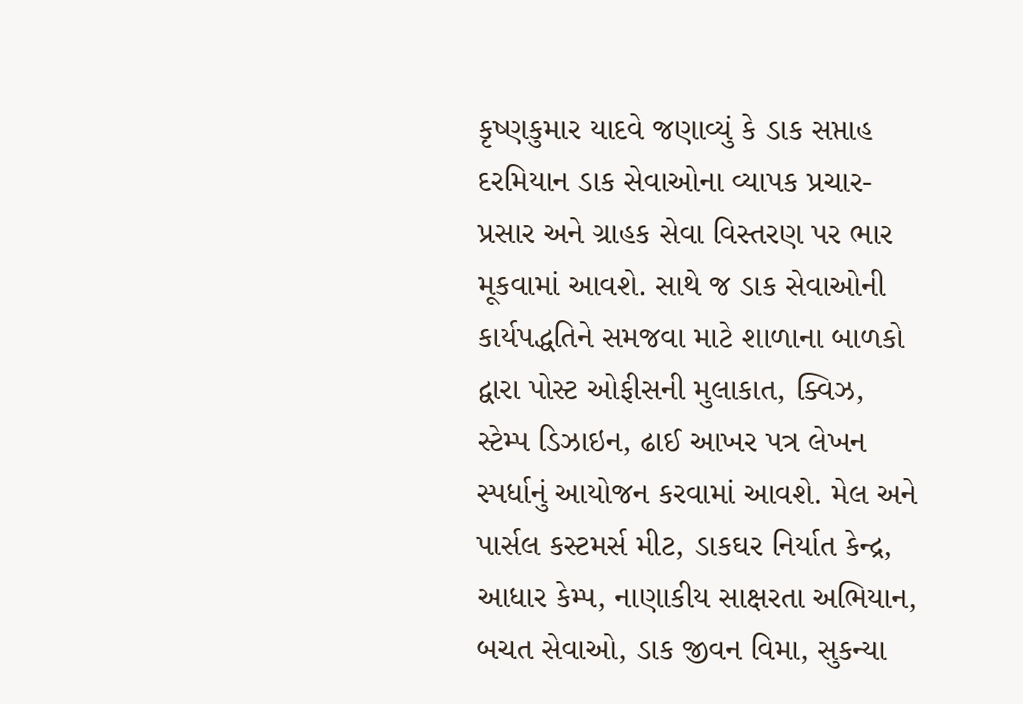કૃષ્ણકુમાર યાદવે જણાવ્યું કે ડાક સપ્તાહ દરમિયાન ડાક સેવાઓના વ્યાપક પ્રચાર-પ્રસાર અને ગ્રાહક સેવા વિસ્તરણ પર ભાર મૂકવામાં આવશે. સાથે જ ડાક સેવાઓની કાર્યપદ્ધતિને સમજવા માટે શાળાના બાળકો દ્વારા પોસ્ટ ઓફીસની મુલાકાત, ક્વિઝ, સ્ટેમ્પ ડિઝાઇન, ઢાઈ આખર પત્ર લેખન સ્પર્ધાનું આયોજન કરવામાં આવશે. મેલ અને પાર્સલ કસ્ટમર્સ મીટ, ડાકઘર નિર્યાત કેન્દ્ર, આધાર કેમ્પ, નાણાકીય સાક્ષરતા અભિયાન, બચત સેવાઓ, ડાક જીવન વિમા, સુકન્યા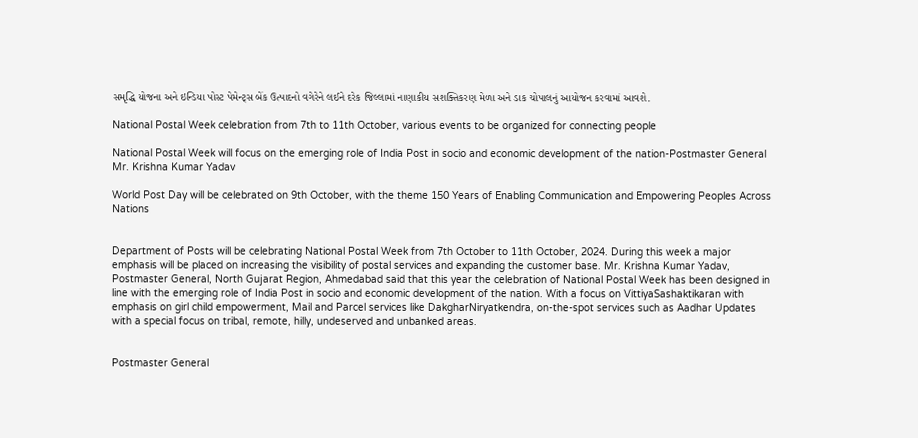સમૃદ્ધિ યોજના અને ઇન્ડિયા પોસ્ટ પેમેન્ટ્સ બેંક ઉત્પાદનો વગેરેને લઈને દરેક જિલ્લામાં નાણાકીય સશક્તિકરણ મેળા અને ડાક ચોપાલનું આયોજન કરવામાં આવશે.

National Postal Week celebration from 7th to 11th October, various events to be organized for connecting people

National Postal Week will focus on the emerging role of India Post in socio and economic development of the nation-Postmaster General Mr. Krishna Kumar Yadav

World Post Day will be celebrated on 9th October, with the theme 150 Years of Enabling Communication and Empowering Peoples Across Nations


Department of Posts will be celebrating National Postal Week from 7th October to 11th October, 2024. During this week a major emphasis will be placed on increasing the visibility of postal services and expanding the customer base. Mr. Krishna Kumar Yadav, Postmaster General, North Gujarat Region, Ahmedabad said that this year the celebration of National Postal Week has been designed in line with the emerging role of India Post in socio and economic development of the nation. With a focus on VittiyaSashaktikaran with emphasis on girl child empowerment, Mail and Parcel services like DakgharNiryatkendra, on-the-spot services such as Aadhar Updates with a special focus on tribal, remote, hilly, undeserved and unbanked areas.


Postmaster General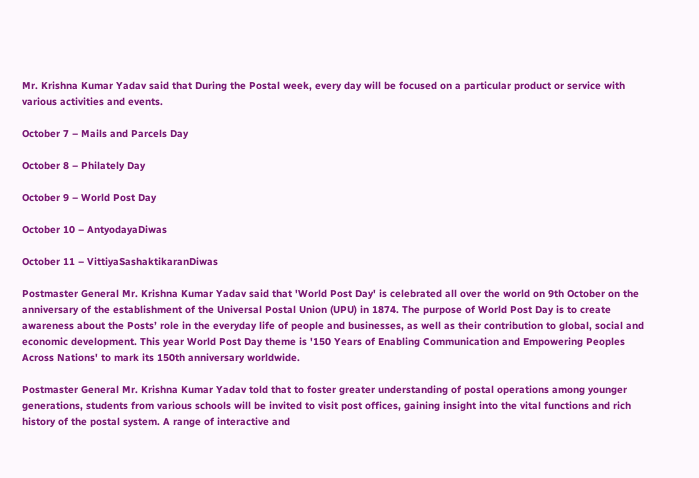Mr. Krishna Kumar Yadav said that During the Postal week, every day will be focused on a particular product or service with various activities and events.

October 7 – Mails and Parcels Day

October 8 – Philately Day

October 9 – World Post Day

October 10 – AntyodayaDiwas

October 11 – VittiyaSashaktikaranDiwas

Postmaster General Mr. Krishna Kumar Yadav said that 'World Post Day' is celebrated all over the world on 9th October on the anniversary of the establishment of the Universal Postal Union (UPU) in 1874. The purpose of World Post Day is to create awareness about the Posts’ role in the everyday life of people and businesses, as well as their contribution to global, social and economic development. This year World Post Day theme is '150 Years of Enabling Communication and Empowering Peoples Across Nations' to mark its 150th anniversary worldwide.

Postmaster General Mr. Krishna Kumar Yadav told that to foster greater understanding of postal operations among younger generations, students from various schools will be invited to visit post offices, gaining insight into the vital functions and rich history of the postal system. A range of interactive and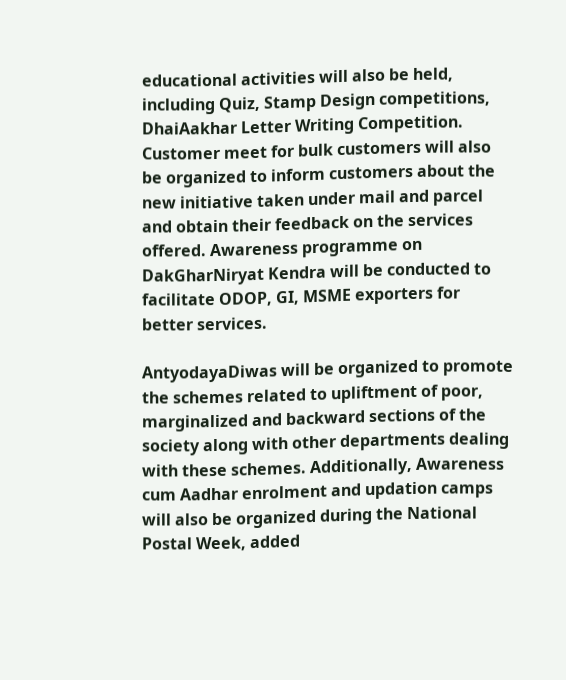educational activities will also be held, including Quiz, Stamp Design competitions, DhaiAakhar Letter Writing Competition. Customer meet for bulk customers will also be organized to inform customers about the new initiative taken under mail and parcel and obtain their feedback on the services offered. Awareness programme on DakGharNiryat Kendra will be conducted to facilitate ODOP, GI, MSME exporters for better services.

AntyodayaDiwas will be organized to promote the schemes related to upliftment of poor, marginalized and backward sections of the society along with other departments dealing with these schemes. Additionally, Awareness cum Aadhar enrolment and updation camps will also be organized during the National Postal Week, added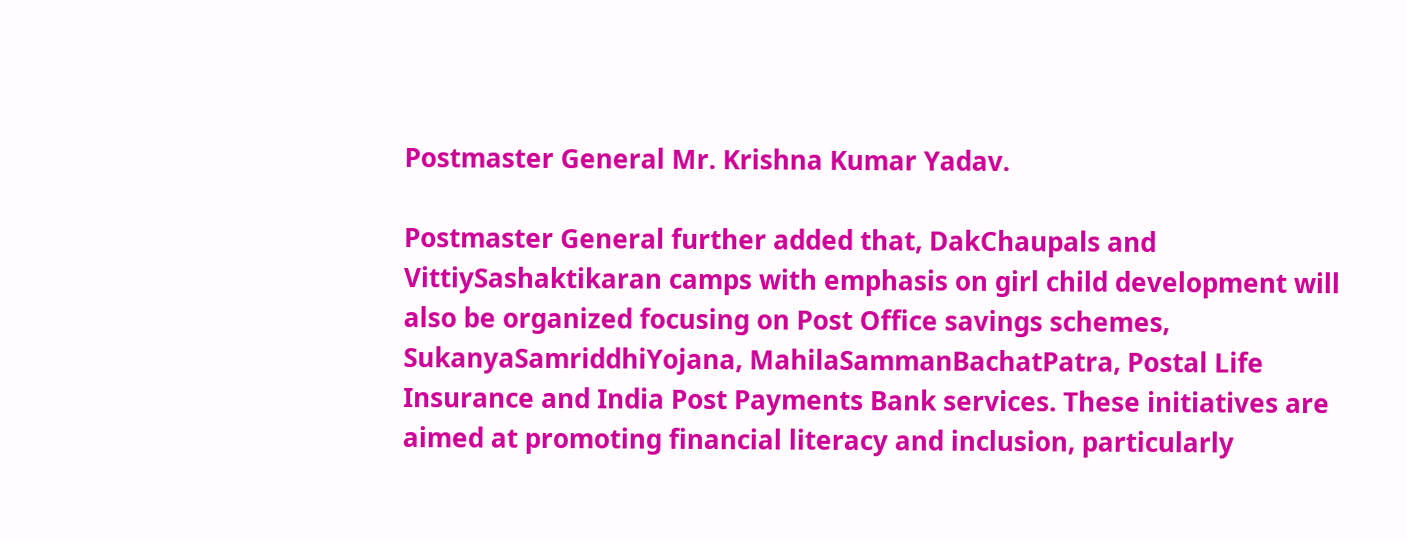Postmaster General Mr. Krishna Kumar Yadav.

Postmaster General further added that, DakChaupals and VittiySashaktikaran camps with emphasis on girl child development will also be organized focusing on Post Office savings schemes, SukanyaSamriddhiYojana, MahilaSammanBachatPatra, Postal Life Insurance and India Post Payments Bank services. These initiatives are aimed at promoting financial literacy and inclusion, particularly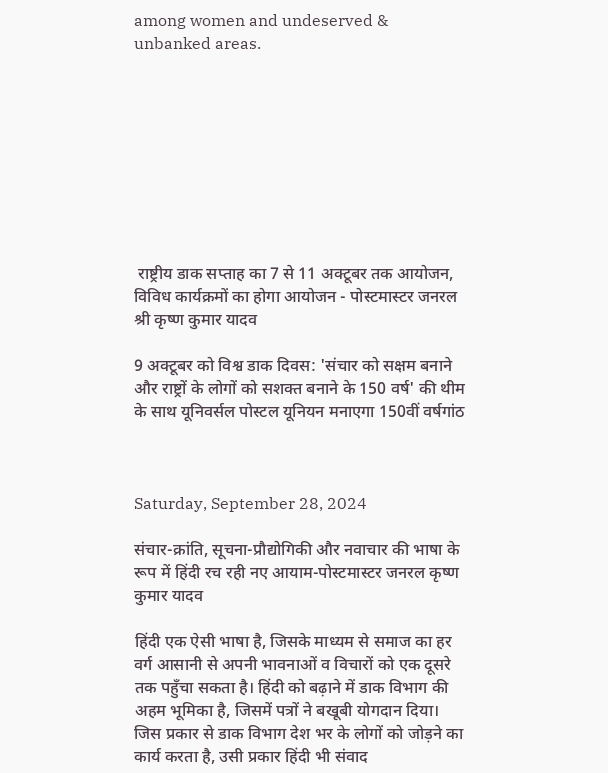among women and undeserved & unbanked areas.









 राष्ट्रीय डाक सप्ताह का 7 से 11 अक्टूबर तक आयोजन, विविध कार्यक्रमों का होगा आयोजन - पोस्टमास्टर जनरल श्री कृष्ण कुमार यादव

9 अक्टूबर को विश्व डाक दिवस: 'संचार को सक्षम बनाने और राष्ट्रों के लोगों को सशक्त बनाने के 150 वर्ष' की थीम के साथ यूनिवर्सल पोस्टल यूनियन मनाएगा 150वीं वर्षगांठ



Saturday, September 28, 2024

संचार-क्रांति, सूचना-प्रौद्योगिकी और नवाचार की भाषा के रूप में हिंदी रच रही नए आयाम-पोस्टमास्टर जनरल कृष्ण कुमार यादव

हिंदी एक ऐसी भाषा है, जिसके माध्यम से समाज का हर वर्ग आसानी से अपनी भावनाओं व विचारों को एक दूसरे तक पहुँचा सकता है। हिंदी को बढ़ाने में डाक विभाग की अहम भूमिका है, जिसमें पत्रों ने बखूबी योगदान दिया। जिस प्रकार से डाक विभाग देश भर के लोगों को जोड़ने का कार्य करता है, उसी प्रकार हिंदी भी संवाद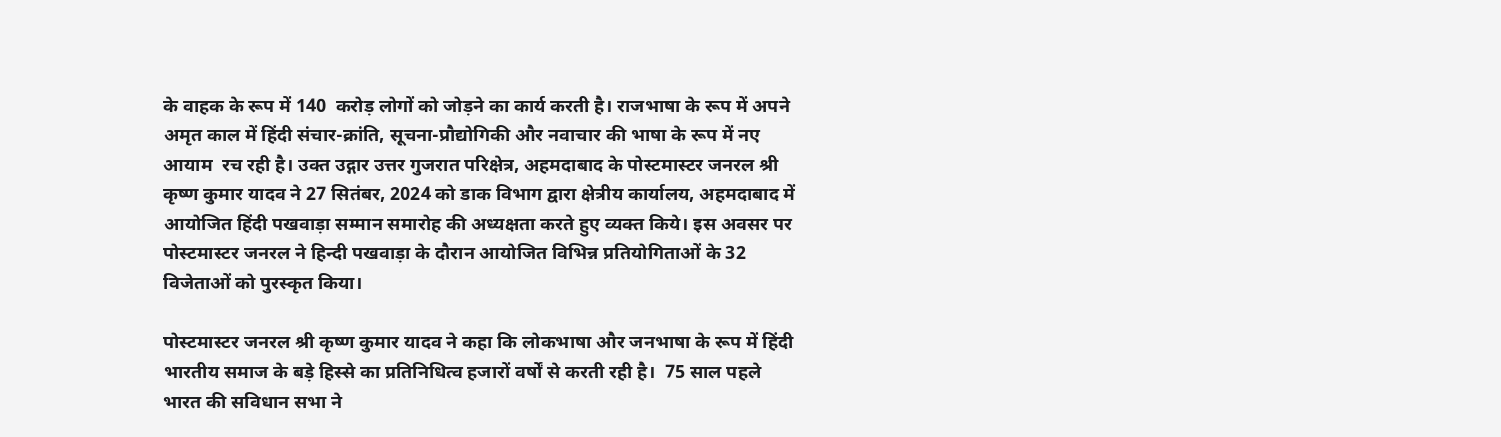के वाहक के रूप में 140  करोड़ लोगों को जोड़ने का कार्य करती है। राजभाषा के रूप में अपने अमृत काल में हिंदी संचार-क्रांति, सूचना-प्रौद्योगिकी और नवाचार की भाषा के रूप में नए आयाम  रच रही है। उक्त उद्गार उत्तर गुजरात परिक्षेत्र, अहमदाबाद के पोस्टमास्टर जनरल श्री कृष्ण कुमार यादव ने 27 सितंबर, 2024 को डाक विभाग द्वारा क्षेत्रीय कार्यालय, अहमदाबाद में आयोजित हिंदी पखवाड़ा सम्मान समारोह की अध्यक्षता करते हुए व्यक्त किये। इस अवसर पर पोस्टमास्टर जनरल ने हिन्दी पखवाड़ा के दौरान आयोजित विभिन्न प्रतियोगिताओं के 32 विजेताओं को पुरस्कृत किया।

पोस्टमास्टर जनरल श्री कृष्ण कुमार यादव ने कहा कि लोकभाषा और जनभाषा के रूप में हिंदी भारतीय समाज के बड़े हिस्से का प्रतिनिधित्व हजारों वर्षों से करती रही है।  75 साल पहले भारत की सविधान सभा ने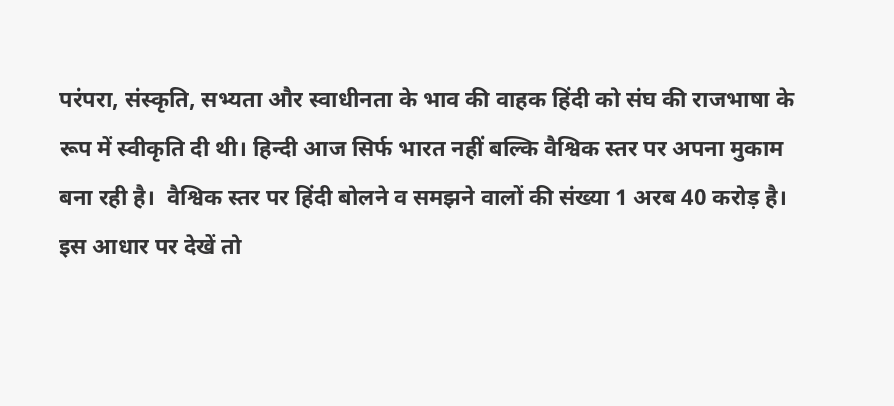परंपरा, संस्कृति, सभ्यता और स्वाधीनता के भाव की वाहक हिंदी को संघ की राजभाषा के रूप में स्वीकृति दी थी। हिन्दी आज सिर्फ भारत नहीं बल्कि वैश्विक स्तर पर अपना मुकाम बना रही है।  वैश्विक स्तर पर हिंदी बोलने व समझने वालों की संख्या 1 अरब 40 करोड़ है। इस आधार पर देखें तो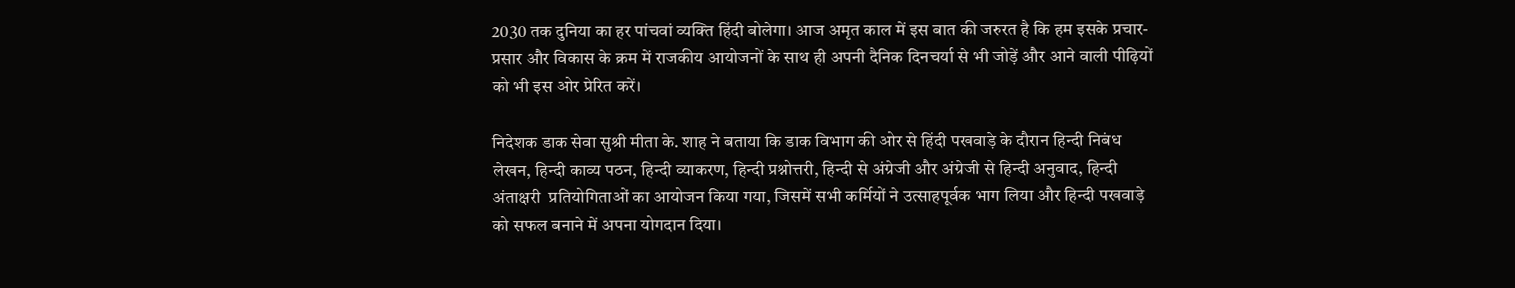2030 तक दुनिया का हर पांचवां व्यक्ति हिंदी बोलेगा। आज अमृत काल में इस बात की जरुरत है कि हम इसके प्रचार-प्रसार और विकास के क्रम में राजकीय आयोजनों के साथ ही अपनी दैनिक दिनचर्या से भी जोड़ें और आने वाली पीढ़ियों को भी इस ओर प्रेरित करें।

निदेशक डाक सेवा सुश्री मीता के. शाह ने बताया कि डाक विभाग की ओर से हिंदी पखवाड़े के दौरान हिन्दी निबंध लेखन, हिन्दी काव्य पठन, हिन्दी व्याकरण, हिन्दी प्रश्नोत्तरी, हिन्दी से अंग्रेजी और अंग्रेजी से हिन्दी अनुवाद, हिन्दी अंताक्षरी  प्रतियोगिताओं का आयोजन किया गया, जिसमें सभी कर्मियों ने उत्साहपूर्वक भाग लिया और हिन्दी पखवाड़े को सफल बनाने में अपना योगदान दिया।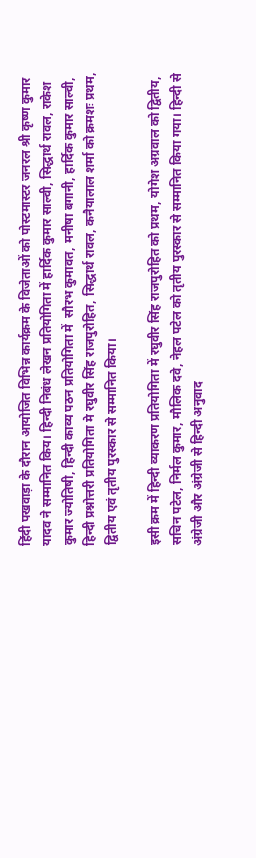हिंदी पखवाड़ा के दौरान आयोजित विभिन्न कार्यक्रम के विजेताओं को पोस्टमास्टर जनरल श्री कृष्ण कुमार यादव ने सम्मानित किय। हिन्दी निबंध लेखन प्रतियोगिता में हार्दिक कुमार साल्वी, सिद्धार्थ रावल, राकेश कुमार ज्योतिषी, हिन्दी काव्य पठन प्रतियोगिता में  सौरभ कुमावत, मनीषा बगानी, हार्दिक कुमार साल्वी, हिन्दी प्रश्नोत्तरी प्रतियोगिता मे रघुवीर सिंह राजपुरोहित, सिद्धार्थ रावल, कनैयालाल शर्मा को क्रमशः प्रथम, द्वितीय एवं तृतीय पुरस्कार से सम्मानित किया।

इसी क्रम में हिन्दी व्याकरण प्रतियोगिता में रघुवीर सिंह राजपुरोहित को प्रथम, योगेश अग्रवाल को द्वितीय, सचिन पटेल, निर्मल कुमार, मौलिक दवे, नेहल पटेल को तृतीय पुरस्कार से सम्मानित किया गया। हिन्दी से अंग्रेजी और अंग्रेजी से हिन्दी अनुवाद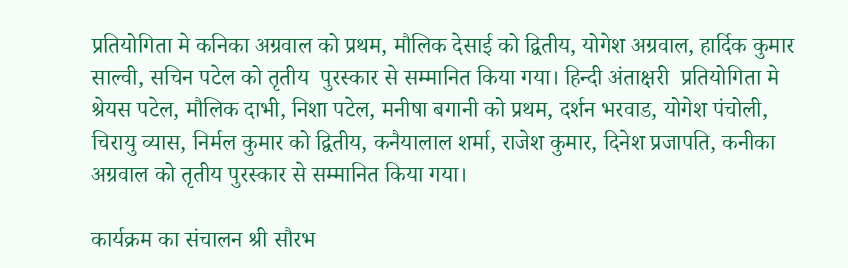प्रतियोगिता मे कनिका अग्रवाल को प्रथम, मौलिक देसाई को द्वितीय, योगेश अग्रवाल, हार्दिक कुमार साल्वी, सचिन पटेल को तृतीय  पुरस्कार से सम्मानित किया गया। हिन्दी अंताक्षरी  प्रतियोगिता मे श्रेयस पटेल, मौलिक दाभी, निशा पटेल, मनीषा बगानी को प्रथम, दर्शन भरवाड, योगेश पंचोली, चिरायु व्यास, निर्मल कुमार को द्वितीय, कनैयालाल शर्मा, राजेश कुमार, दिनेश प्रजापति, कनीका अग्रवाल को तृतीय पुरस्कार से सम्मानित किया गया।

कार्यक्रम का संचालन श्री सौरभ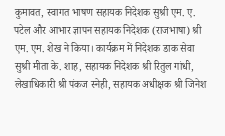कुमावत, स्वागत भाषण सहायक निदेशक सुश्री एम. ए. पटेल और आभार ज्ञापन सहायक निदेशक (राजभाषा) श्री एम. एम. शेख ने किया। कार्यक्रम में निदेशक डाक सेवा सुश्री मीता के. शाह, सहायक निदेशक श्री रितुल गांधी, लेखाधिकारी श्री पंकज स्नेही, सहायक अधीक्षक श्री जिनेश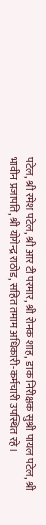पटेल, श्री रमेश पटेल, श्री आर टी परमार, श्री रोनक शाह, डाक निरीक्षक सुश्री पायल पटेल, श्री भावीन प्रजापति, श्री योगेन्द्र राठोड, सहित तमाम अधिकारी-कर्मचारी उपस्थित रहे।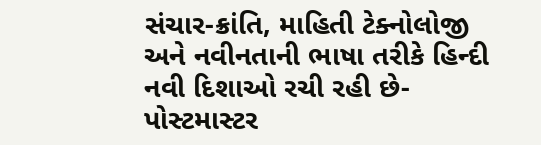સંચાર-ક્રાંતિ, માહિતી ટેક્નોલોજી અને નવીનતાની ભાષા તરીકે હિન્દી નવી દિશાઓ રચી રહી છે- પોસ્ટમાસ્ટર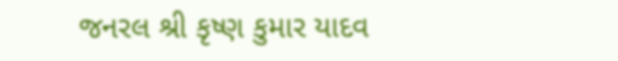જનરલ શ્રી કૃષ્ણ કુમાર યાદવ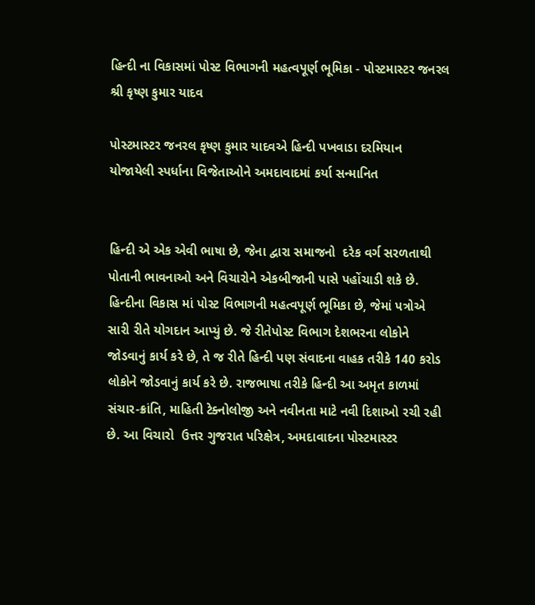હિન્દી ના વિકાસમાં પોસ્ટ વિભાગની મહત્વપૂર્ણ ભૂમિકા - પોસ્ટમાસ્ટર જનરલ શ્રી કૃષ્ણ કુમાર યાદવ

પોસ્ટમાસ્ટર જનરલ કૃષ્ણ કુમાર યાદવએ હિન્દી પખવાડા દરમિયાન યોજાયેલી સ્પર્ધાના વિજેતાઓને અમદાવાદમાં કર્યા સન્માનિત


હિન્દી એ એક એવી ભાષા છે, જેના દ્વારા સમાજનો  દરેક વર્ગ સરળતાથી પોતાની ભાવનાઓ અને વિચારોને એકબીજાની પાસે પહોંચાડી શકે છે. હિન્દીના વિકાસ માં પોસ્ટ વિભાગની મહત્વપૂર્ણ ભૂમિકા છે, જેમાં પત્રોએ સારી રીતે યોગદાન આપ્યું છે. જે રીતેપોસ્ટ વિભાગ દેશભરના લોકોને જોડવાનું કાર્ય કરે છે, તે જ રીતે હિન્દી પણ સંવાદના વાહક તરીકે 140 કરોડ લોકોને જોડવાનું કાર્ય કરે છે. રાજભાષા તરીકે હિન્દી આ અમૃત કાળમાં સંચાર-ક્રાંતિ, માહિતી ટેક્નોલોજી અને નવીનતા માટે નવી દિશાઓ રચી રહી છે. આ વિચારો  ઉત્તર ગુજરાત પરિક્ષેત્ર, અમદાવાદના પોસ્ટમાસ્ટર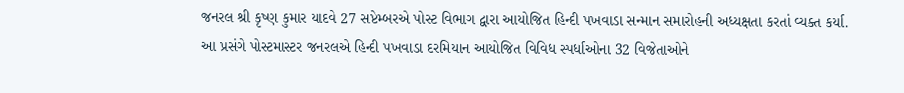જનરલ શ્રી કૃષ્ણ કુમાર યાદવે 27 સપ્ટેમ્બરએ પોસ્ટ વિભાગ દ્વારા આયોજિત હિન્દી પખવાડા સન્માન સમારોહની અધ્યક્ષતા કરતાં વ્યક્ત કર્યા. આ પ્રસંગે પોસ્ટમાસ્ટર જનરલએ હિન્દી પખવાડા દરમિયાન આયોજિત વિવિધ સ્પર્ધાઓના 32 વિજેતાઓને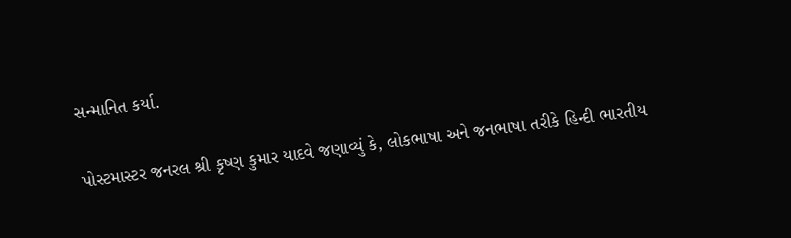સન્માનિત કર્યા.

પોસ્ટમાસ્ટર જનરલ શ્રી કૃષ્ણ કુમાર યાદવે જણાવ્યું કે, લોકભાષા અને જનભાષા તરીકે હિન્દી ભારતીય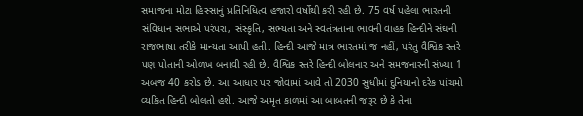સમાજના મોટા હિસ્સાનું પ્રતિનિધિત્વ હજારો વર્ષોથી કરી રહી છે. 75 વર્ષ પહેલા ભારતની સંવિધાન સભાએ પરંપરા, સંસ્કૃતિ, સભ્યતા અને સ્વતંત્રતાના ભાવની વાહક હિન્દીને સંઘની રાજભાષા તરીકે માન્યતા આપી હતી. હિન્દી આજે માત્ર ભારતમાં જ નહીં, પરંતુ વૈશ્વિક સ્તરે પણ પોતાની ઓળખ બનાવી રહી છે. વૈશ્વિક સ્તરે હિન્દી બોલનાર અને સમજનારની સંખ્યા 1 અબજ 40 કરોડ છે. આ આધાર પર જોવામાં આવે તો 2030 સુધીમાં દુનિયાનો દરેક પાંચમો વ્યકિત હિન્દી બોલતો હશે. આજે અમૃત કાળમાં આ બાબતની જરૂર છે કે તેના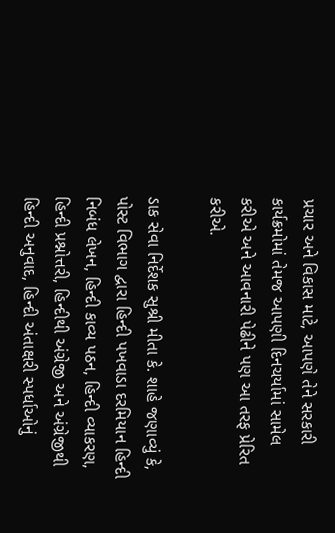પ્રચાર અને વિકાસ માટે, આપણે તેને સરકારી કાર્યક્રમોમાં તેમજ આપણી દિનચર્યામાં સામેલ કરીએ અને આવનારી પેઢીને પણ આ તરફ પ્રેરિત કરીએ.

ડાક સેવા નિર્દેશક સુશ્રી મીતા કે. શાહે જણાવ્યું કે, પોસ્ટ વિભાગ દ્વારા હિન્દી પખવાડા દરમિયાન હિન્દી નિબંધ લેખન, હિન્દી કાવ્ય પઠન, હિન્દી વ્યાકરણ, હિન્દી પ્રશ્નોત્તરી, હિન્દીથી અંગ્રેજી અને અંગ્રેજીથી હિન્દી અનુવાદ, હિન્દી અંતાક્ષરી સ્પર્ધાઓનું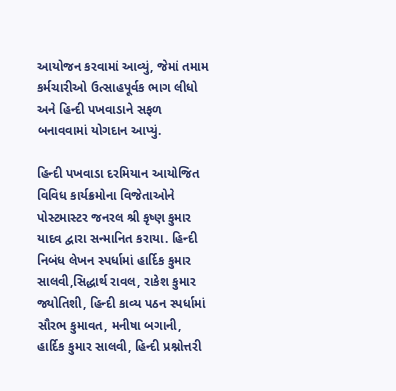આયોજન કરવામાં આવ્યું, જેમાં તમામ કર્મચારીઓ ઉત્સાહપૂર્વક ભાગ લીધો અને હિન્દી પખવાડાને સફળ બનાવવામાં યોગદાન આપ્યું.

હિન્દી પખવાડા દરમિયાન આયોજિત વિવિધ કાર્યક્રમોના વિજેતાઓને પોસ્ટમાસ્ટર જનરલ શ્રી કૃષ્ણ કુમાર યાદવ દ્વારા સન્માનિત કરાયા. હિન્દી નિબંધ લેખન સ્પર્ધામાં હાર્દિક કુમાર સાલવી,સિદ્ધાર્થ રાવલ, રાકેશ કુમાર જ્યોતિશી, હિન્દી કાવ્ય પઠન સ્પર્ધામાં સૌરભ કુમાવત, મનીષા બગાની, હાર્દિક કુમાર સાલવી, હિન્દી પ્રશ્નોત્તરી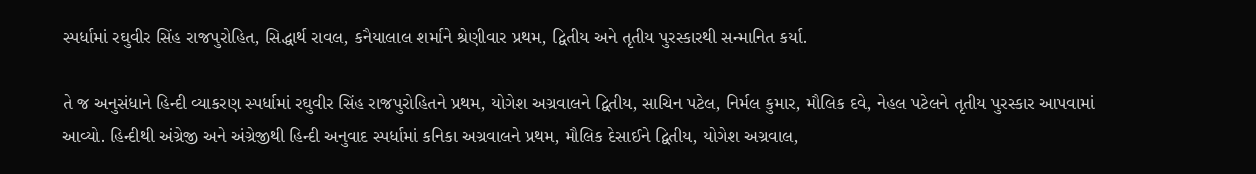સ્પર્ધામાં રઘુવીર સિંહ રાજપુરોહિત, સિદ્ધાર્થ રાવલ, કનૈયાલાલ શર્માને શ્રેણીવાર પ્રથમ, દ્વિતીય અને તૃતીય પુરસ્કારથી સન્માનિત કર્યા.

તે જ અનુસંધાને હિન્દી વ્યાકરણ સ્પર્ધામાં રઘુવીર સિંહ રાજપુરોહિતને પ્રથમ, યોગેશ અગ્રવાલને દ્વિતીય, સાચિન પટેલ, નિર્મલ કુમાર, મૌલિક દવે, નેહલ પટેલને તૃતીય પુરસ્કાર આપવામાં આવ્યો. હિન્દીથી અંગ્રેજી અને અંગ્રેજીથી હિન્દી અનુવાદ સ્પર્ધામાં કનિકા અગ્રવાલને પ્રથમ, મૌલિક દેસાઈને દ્વિતીય, યોગેશ અગ્રવાલ,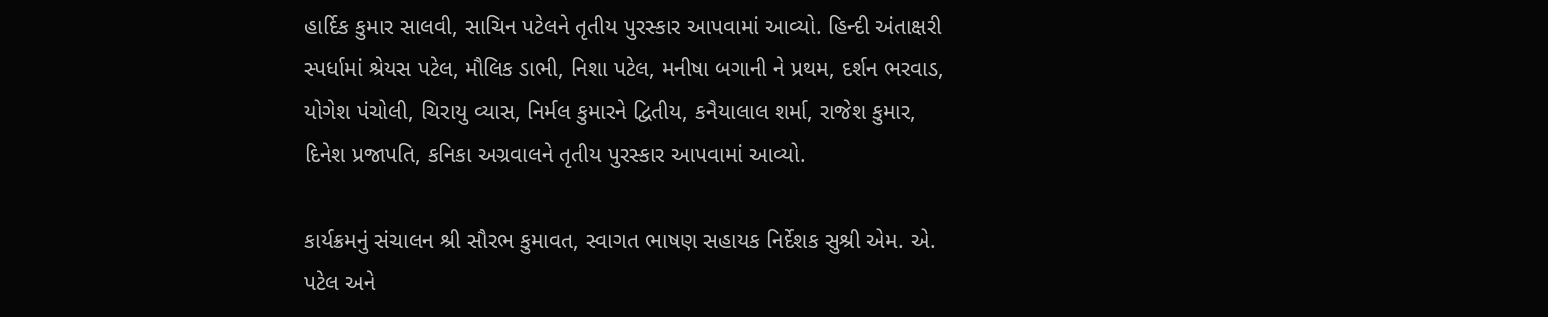હાર્દિક કુમાર સાલવી, સાચિન પટેલને તૃતીય પુરસ્કાર આપવામાં આવ્યો. હિન્દી અંતાક્ષરી સ્પર્ધામાં શ્રેયસ પટેલ, મૌલિક ડાભી, નિશા પટેલ, મનીષા બગાની ને પ્રથમ, દર્શન ભરવાડ, યોગેશ પંચોલી, ચિરાયુ વ્યાસ, નિર્મલ કુમારને દ્વિતીય, કનૈયાલાલ શર્મા, રાજેશ કુમાર, દિનેશ પ્રજાપતિ, કનિકા અગ્રવાલને તૃતીય પુરસ્કાર આપવામાં આવ્યો.

કાર્યક્રમનું સંચાલન શ્રી સૌરભ કુમાવત, સ્વાગત ભાષણ સહાયક નિર્દેશક સુશ્રી એમ. એ. પટેલ અને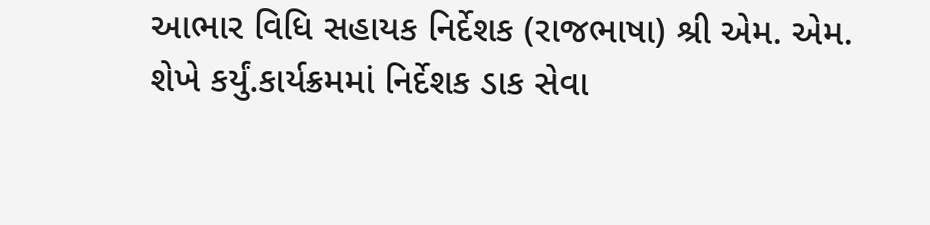આભાર વિધિ સહાયક નિર્દેશક (રાજભાષા) શ્રી એમ. એમ. શેખે કર્યું.કાર્યક્રમમાં નિર્દેશક ડાક સેવા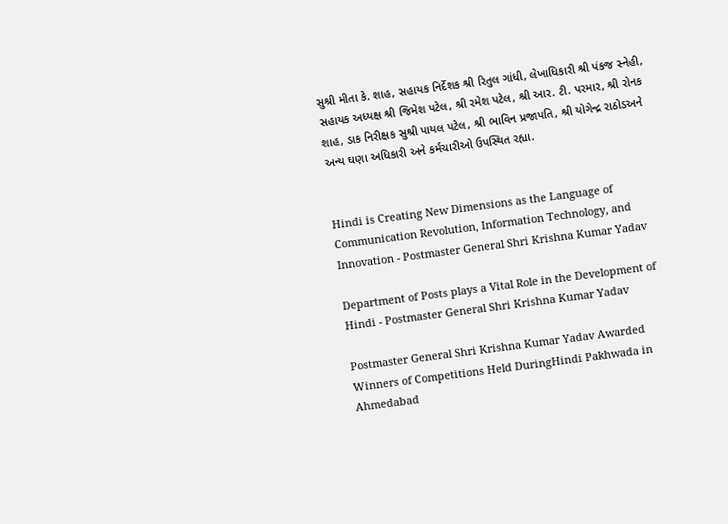સુશ્રી મીતા કે. શાહ, સહાયક નિર્દેશક શ્રી રિતુલ ગાંધી, લેખાધિકારી શ્રી પંકજ સ્નેહી, સહાયક અધ્યક્ષ શ્રી જિમેશ પટેલ, શ્રી રમેશ પટેલ, શ્રી આર. ટી. પરમાર, શ્રી રોનક શાહ, ડાક નિરીક્ષક સુશ્રી પાયલ પટેલ, શ્રી ભાવિન પ્રજાપતિ, શ્રી યોગેન્દ્ર રાઠોડઅને અન્ય ઘણા અધિકારી અને કર્મચારીઓ ઉપસ્થિત રહ્યા.


Hindi is Creating New Dimensions as the Language of Communication Revolution, Information Technology, and Innovation - Postmaster General Shri Krishna Kumar Yadav

Department of Posts plays a Vital Role in the Development of Hindi - Postmaster General Shri Krishna Kumar Yadav

Postmaster General Shri Krishna Kumar Yadav Awarded Winners of Competitions Held DuringHindi Pakhwada in Ahmedabad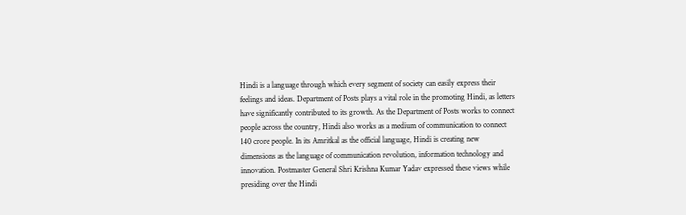Hindi is a language through which every segment of society can easily express their feelings and ideas. Department of Posts plays a vital role in the promoting Hindi, as letters have significantly contributed to its growth. As the Department of Posts works to connect people across the country, Hindi also works as a medium of communication to connect 140 crore people. In its Amritkal as the official language, Hindi is creating new dimensions as the language of communication revolution, information technology and innovation. Postmaster General Shri Krishna Kumar Yadav expressed these views while presiding over the Hindi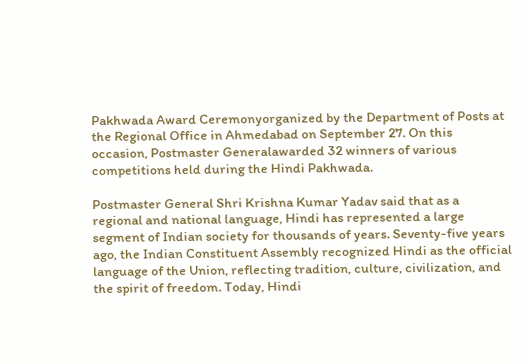Pakhwada Award Ceremonyorganized by the Department of Posts at the Regional Office in Ahmedabad on September 27. On this occasion, Postmaster Generalawarded 32 winners of various competitions held during the Hindi Pakhwada.

Postmaster General Shri Krishna Kumar Yadav said that as a regional and national language, Hindi has represented a large segment of Indian society for thousands of years. Seventy-five years ago, the Indian Constituent Assembly recognized Hindi as the official language of the Union, reflecting tradition, culture, civilization, and the spirit of freedom. Today, Hindi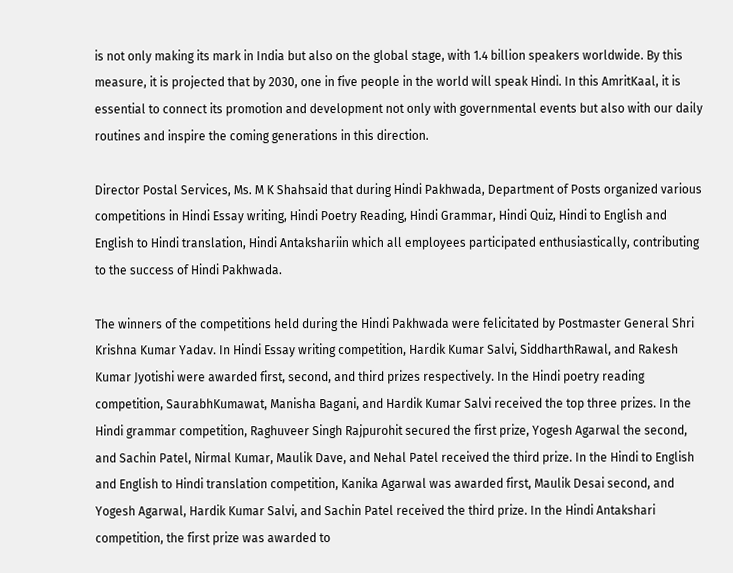is not only making its mark in India but also on the global stage, with 1.4 billion speakers worldwide. By this measure, it is projected that by 2030, one in five people in the world will speak Hindi. In this AmritKaal, it is essential to connect its promotion and development not only with governmental events but also with our daily routines and inspire the coming generations in this direction.

Director Postal Services, Ms. M K Shahsaid that during Hindi Pakhwada, Department of Posts organized various competitions in Hindi Essay writing, Hindi Poetry Reading, Hindi Grammar, Hindi Quiz, Hindi to English and English to Hindi translation, Hindi Antakshariin which all employees participated enthusiastically, contributing to the success of Hindi Pakhwada.

The winners of the competitions held during the Hindi Pakhwada were felicitated by Postmaster General Shri Krishna Kumar Yadav. In Hindi Essay writing competition, Hardik Kumar Salvi, SiddharthRawal, and Rakesh Kumar Jyotishi were awarded first, second, and third prizes respectively. In the Hindi poetry reading competition, SaurabhKumawat, Manisha Bagani, and Hardik Kumar Salvi received the top three prizes. In the Hindi grammar competition, Raghuveer Singh Rajpurohit secured the first prize, Yogesh Agarwal the second, and Sachin Patel, Nirmal Kumar, Maulik Dave, and Nehal Patel received the third prize. In the Hindi to English and English to Hindi translation competition, Kanika Agarwal was awarded first, Maulik Desai second, and Yogesh Agarwal, Hardik Kumar Salvi, and Sachin Patel received the third prize. In the Hindi Antakshari competition, the first prize was awarded to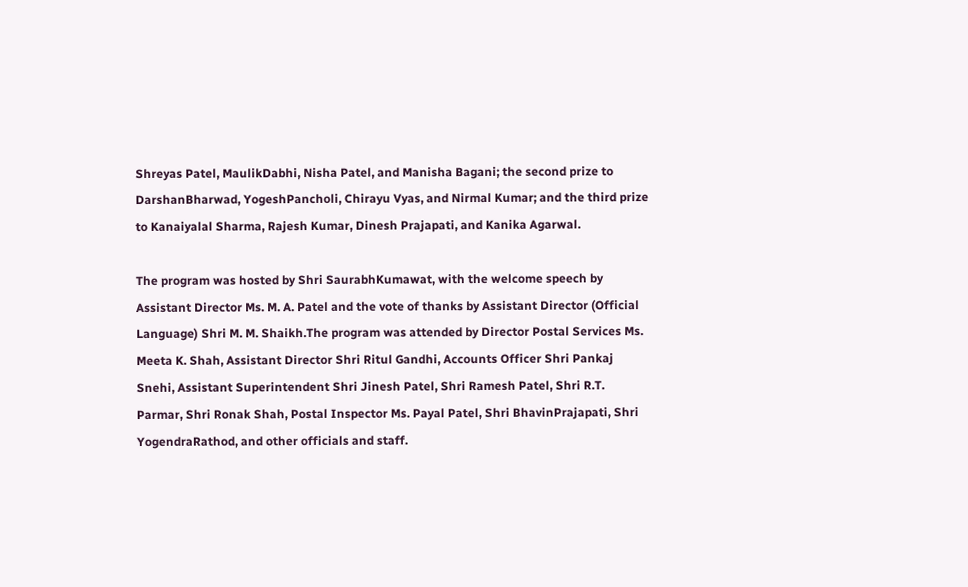Shreyas Patel, MaulikDabhi, Nisha Patel, and Manisha Bagani; the second prize to DarshanBharwad, YogeshPancholi, Chirayu Vyas, and Nirmal Kumar; and the third prize to Kanaiyalal Sharma, Rajesh Kumar, Dinesh Prajapati, and Kanika Agarwal.

The program was hosted by Shri SaurabhKumawat, with the welcome speech by Assistant Director Ms. M. A. Patel and the vote of thanks by Assistant Director (Official Language) Shri M. M. Shaikh.The program was attended by Director Postal Services Ms. Meeta K. Shah, Assistant Director Shri Ritul Gandhi, Accounts Officer Shri Pankaj Snehi, Assistant Superintendent Shri Jinesh Patel, Shri Ramesh Patel, Shri R.T. Parmar, Shri Ronak Shah, Postal Inspector Ms. Payal Patel, Shri BhavinPrajapati, Shri YogendraRathod, and other officials and staff.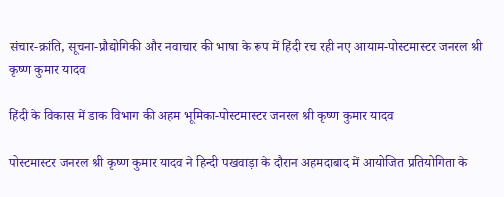संचार-क्रांति, सूचना-प्रौद्योगिकी और नवाचार की भाषा के रूप में हिंदी रच रही नए आयाम-पोस्टमास्टर जनरल श्री कृष्ण कुमार यादव

हिंदी के विकास में डाक विभाग की अहम भूमिका-पोस्टमास्टर जनरल श्री कृष्ण कुमार यादव

पोस्टमास्टर जनरल श्री कृष्ण कुमार यादव ने हिन्दी पखवाड़ा के दौरान अहमदाबाद में आयोजित प्रतियोगिता के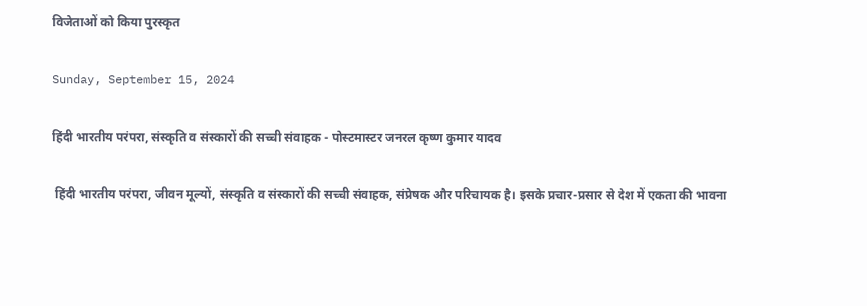विजेताओं को किया पुरस्कृत

Sunday, September 15, 2024

हिंदी भारतीय परंपरा, संस्कृति व संस्कारों की सच्ची संवाहक - पोस्टमास्टर जनरल कृष्ण कुमार यादव

 हिंदी भारतीय परंपरा, जीवन मूल्यों, संस्कृति व संस्कारों की सच्ची संवाहक, संप्रेषक और परिचायक है। इसके प्रचार-प्रसार से देश में एकता की भावना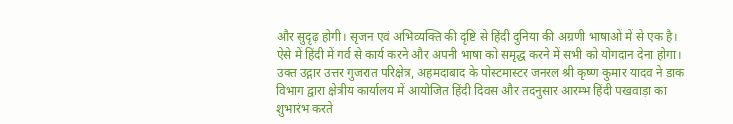और सुदृढ़ होगी। सृजन एवं अभिव्यक्ति की दृष्टि से हिंदी दुनिया की अग्रणी भाषाओं में से एक है। ऐसे में हिंदी में गर्व से कार्य करने और अपनी भाषा को समृद्ध करने में सभी को योगदान देना होगा। उक्त उद्गार उत्तर गुजरात परिक्षेत्र, अहमदाबाद के पोस्टमास्टर जनरल श्री कृष्ण कुमार यादव ने डाक विभाग द्वारा क्षेत्रीय कार्यालय में आयोजित हिंदी दिवस और तदनुसार आरम्भ हिंदी पखवाड़ा का शुभारंभ करते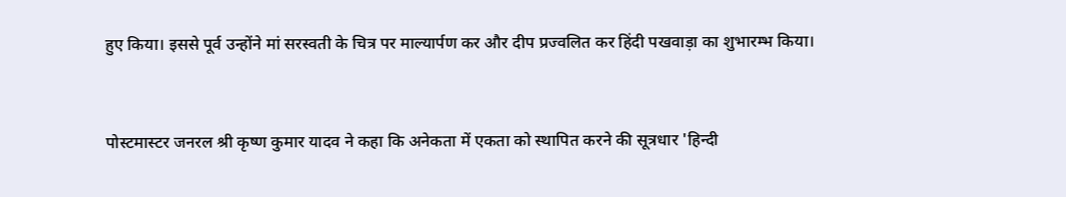हुए किया। इससे पूर्व उन्होंने मां सरस्वती के चित्र पर माल्यार्पण कर और दीप प्रज्वलित कर हिंदी पखवाड़ा का शुभारम्भ किया।



पोस्टमास्टर जनरल श्री कृष्ण कुमार यादव ने कहा कि अनेकता में एकता को स्थापित करने की सूत्रधार 'हिन्दी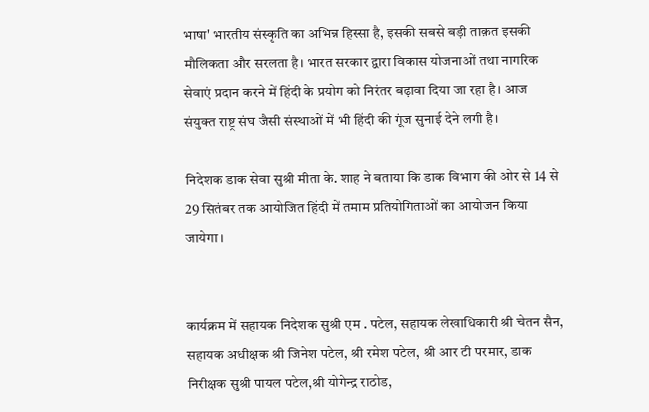भाषा' भारतीय संस्कृति का अभिन्न हिस्सा है, इसकी सबसे बड़ी ताक़त इसकी मौलिकता और सरलता है। भारत सरकार द्वारा विकास योजनाओं तथा नागरिक सेवाएं प्रदान करने में हिंदी के प्रयोग को निरंतर बढ़ावा दिया जा रहा है। आज संयुक्त राष्ट्र संघ जैसी संस्थाओं में भी हिंदी की गूंज सुनाई देने लगी है।

निदेशक डाक सेवा सुश्री मीता के. शाह ने बताया कि डाक विभाग की ओर से 14 से 29 सितंबर तक आयोजित हिंदी में तमाम प्रतियोगिताओं का आयोजन किया जायेगा।


कार्यक्रम में सहायक निदेशक सुश्री एम . पटेल, सहायक लेखाधिकारी श्री चेतन सैन, सहायक अधीक्षक श्री जिनेश पटेल, श्री रमेश पटेल, श्री आर टी परमार, डाक निरीक्षक सुश्री पायल पटेल,श्री योगेन्द्र राठोड,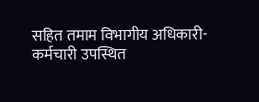सहित तमाम विभागीय अधिकारी-कर्मचारी उपस्थित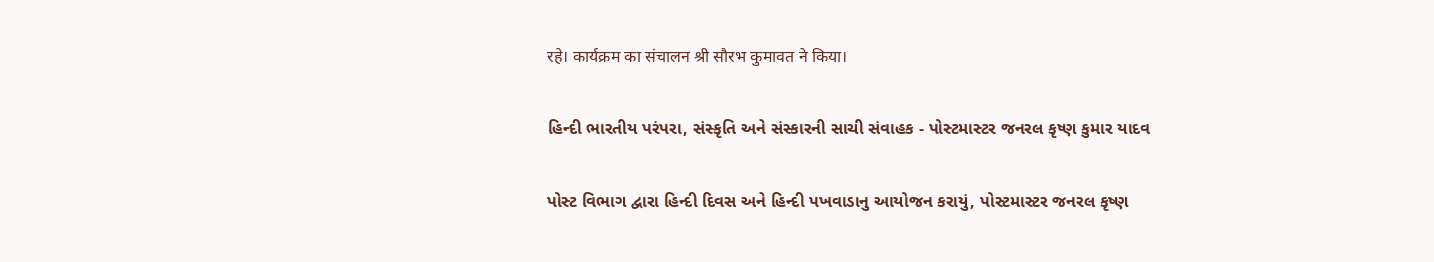रहे। कार्यक्रम का संचालन श्री सौरभ कुमावत ने किया।

હિન્દી ભારતીય પરંપરા, સંસ્કૃતિ અને સંસ્કારની સાચી સંવાહક - પોસ્ટમાસ્ટર જનરલ કૃષ્ણ કુમાર યાદવ

પોસ્ટ વિભાગ દ્વારા હિન્દી દિવસ અને હિન્દી પખવાડાનુ આયોજન કરાયું, પોસ્ટમાસ્ટર જનરલ કૃષ્ણ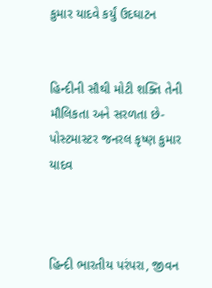કુમાર યાદવે કર્યું ઉદઘાટન


હિન્દીની સૌથી મોટી શક્તિ તેની મૌલિકતા અને સરળતા છે-પોસ્ટમાસ્ટર જનરલ કૃષ્ણ કુમાર યાદવ



હિન્દી ભારતીય પરંપરા, જીવન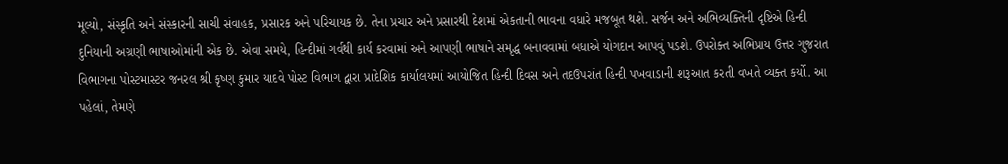મૂલ્યો, સંસ્કૃતિ અને સંસ્કારની સાચી સંવાહક, પ્રસારક અને પરિચાયક છે. તેના પ્રચાર અને પ્રસારથી દેશમાં એકતાની ભાવના વધારે મજબૂત થશે. સર્જન અને અભિવ્યક્તિની દૃષ્ટિએ હિન્દી દુનિયાની અગ્રણી ભાષાઓમાંની એક છે. એવા સમયે, હિન્દીમાં ગર્વથી કાર્ય કરવામાં અને આપણી ભાષાને સમૃદ્ધ બનાવવામાં બધાએ યોગદાન આપવું પડશે. ઉપરોક્ત અભિપ્રાય ઉત્તર ગુજરાત વિભાગના પોસ્ટમાસ્ટર જનરલ શ્રી કૃષ્ણ કુમાર યાદવે પોસ્ટ વિભાગ દ્વારા પ્રાદેશિક કાર્યાલયમાં આયોજિત હિન્દી દિવસ અને તદઉપરાંત હિન્દી પખવાડાની શરૂઆત કરતી વખતે વ્યક્ત કર્યો. આ પહેલાં, તેમણે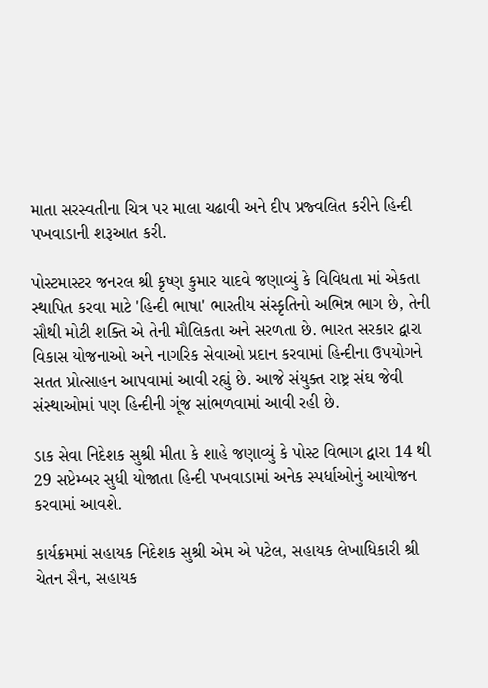માતા સરસ્વતીના ચિત્ર પર માલા ચઢાવી અને દીપ પ્રજ્વલિત કરીને હિન્દી પખવાડાની શરૂઆત કરી.

પોસ્ટમાસ્ટર જનરલ શ્રી કૃષ્ણ કુમાર યાદવે જણાવ્યું કે વિવિધતા માં એકતા સ્થાપિત કરવા માટે 'હિન્દી ભાષા' ભારતીય સંસ્કૃતિનો અભિન્ન ભાગ છે, તેની સૌથી મોટી શક્તિ એ તેની મૌલિકતા અને સરળતા છે. ભારત સરકાર દ્વારા વિકાસ યોજનાઓ અને નાગરિક સેવાઓ પ્રદાન કરવામાં હિન્દીના ઉપયોગને સતત પ્રોત્સાહન આપવામાં આવી રહ્યું છે. આજે સંયુક્ત રાષ્ટ્ર સંઘ જેવી સંસ્થાઓમાં પણ હિન્દીની ગૂંજ સાંભળવામાં આવી રહી છે.

ડાક સેવા નિદેશક સુશ્રી મીતા કે શાહે જણાવ્યું કે પોસ્ટ વિભાગ દ્વારા 14 થી 29 સપ્ટેમ્બર સુધી યોજાતા હિન્દી પખવાડામાં અનેક સ્પર્ધાઓનું આયોજન કરવામાં આવશે.

કાર્યક્રમમાં સહાયક નિદેશક સુશ્રી એમ એ પટેલ, સહાયક લેખાધિકારી શ્રી ચેતન સૈન, સહાયક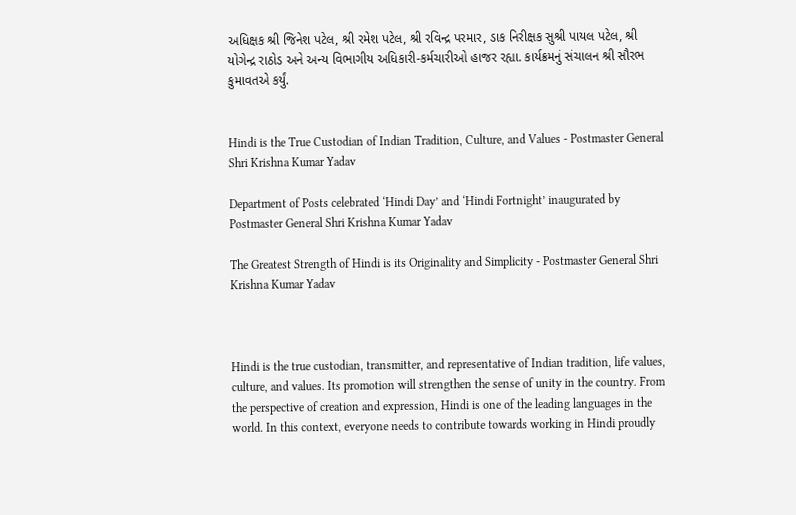અધિક્ષક શ્રી જિનેશ પટેલ, શ્રી રમેશ પટેલ, શ્રી રવિન્દ્ર પરમાર, ડાક નિરીક્ષક સુશ્રી પાયલ પટેલ, શ્રી યોગેન્દ્ર રાઠોડ અને અન્ય વિભાગીય અધિકારી-કર્મચારીઓ હાજર રહ્યા. કાર્યક્રમનું સંચાલન શ્રી સૌરભ કુમાવતએ કર્યું.


Hindi is the True Custodian of Indian Tradition, Culture, and Values - Postmaster General Shri Krishna Kumar Yadav

Department of Posts celebrated ‘Hindi Day’ and ‘Hindi Fortnight’ inaugurated by Postmaster General Shri Krishna Kumar Yadav

The Greatest Strength of Hindi is its Originality and Simplicity - Postmaster General Shri Krishna Kumar Yadav



Hindi is the true custodian, transmitter, and representative of Indian tradition, life values, culture, and values. Its promotion will strengthen the sense of unity in the country. From the perspective of creation and expression, Hindi is one of the leading languages in the world. In this context, everyone needs to contribute towards working in Hindi proudly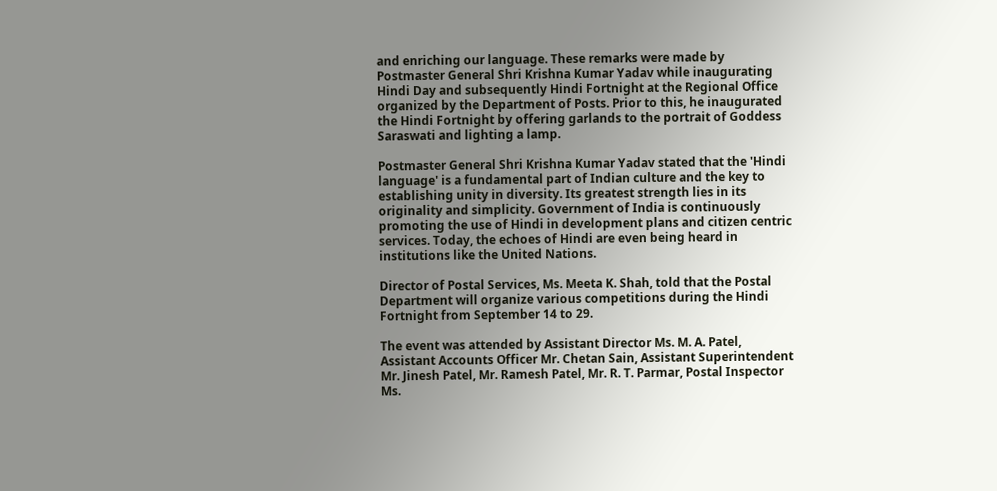and enriching our language. These remarks were made by Postmaster General Shri Krishna Kumar Yadav while inaugurating Hindi Day and subsequently Hindi Fortnight at the Regional Office organized by the Department of Posts. Prior to this, he inaugurated the Hindi Fortnight by offering garlands to the portrait of Goddess Saraswati and lighting a lamp.

Postmaster General Shri Krishna Kumar Yadav stated that the 'Hindi language' is a fundamental part of Indian culture and the key to establishing unity in diversity. Its greatest strength lies in its originality and simplicity. Government of India is continuously promoting the use of Hindi in development plans and citizen centric services. Today, the echoes of Hindi are even being heard in institutions like the United Nations.

Director of Postal Services, Ms. Meeta K. Shah, told that the Postal Department will organize various competitions during the Hindi Fortnight from September 14 to 29.

The event was attended by Assistant Director Ms. M. A. Patel, Assistant Accounts Officer Mr. Chetan Sain, Assistant Superintendent Mr. Jinesh Patel, Mr. Ramesh Patel, Mr. R. T. Parmar, Postal Inspector Ms.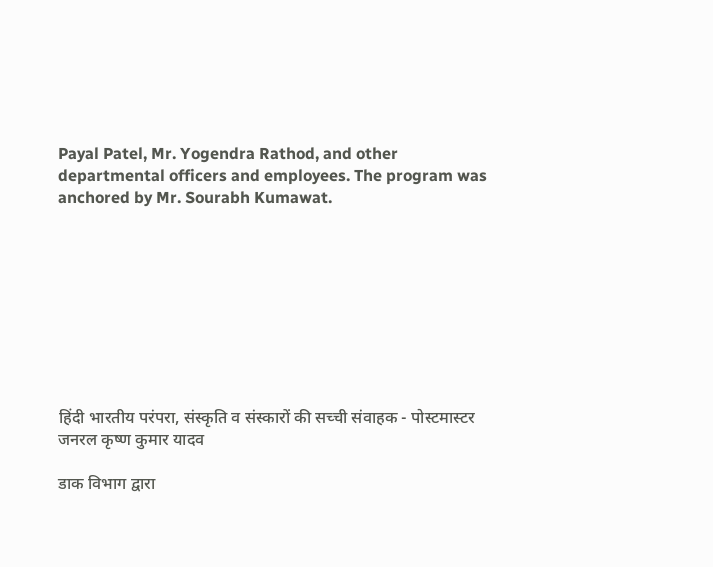Payal Patel, Mr. Yogendra Rathod, and other departmental officers and employees. The program was anchored by Mr. Sourabh Kumawat.









हिंदी भारतीय परंपरा, संस्कृति व संस्कारों की सच्ची संवाहक - पोस्टमास्टर जनरल कृष्ण कुमार यादव

डाक विभाग द्वारा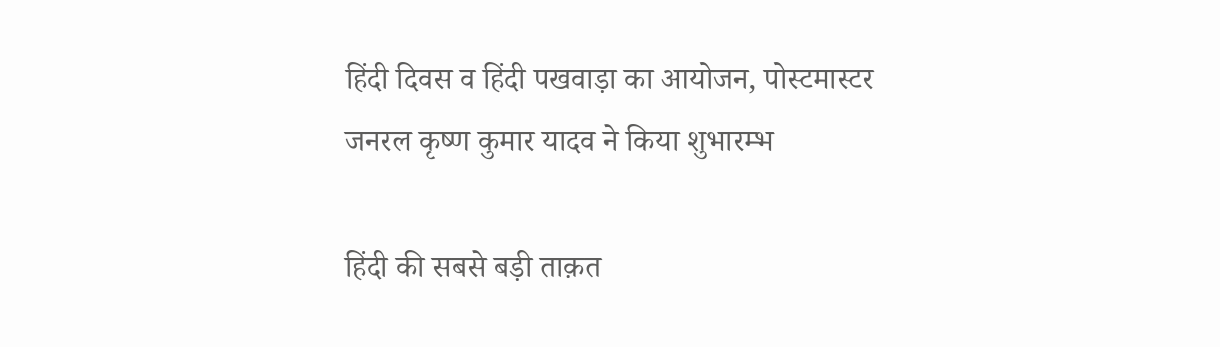हिंदी दिवस व हिंदी पखवाड़ा का आयोजन, पोस्टमास्टर जनरल कृष्ण कुमार यादव ने किया शुभारम्भ

हिंदी की सबसे बड़ी ताक़त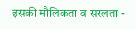इसकी मौलिकता व सरलता -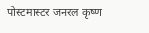पोस्टमास्टर जनरल कृष्ण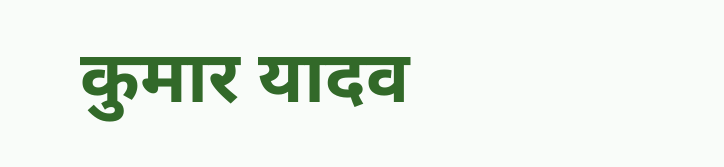कुमार यादव